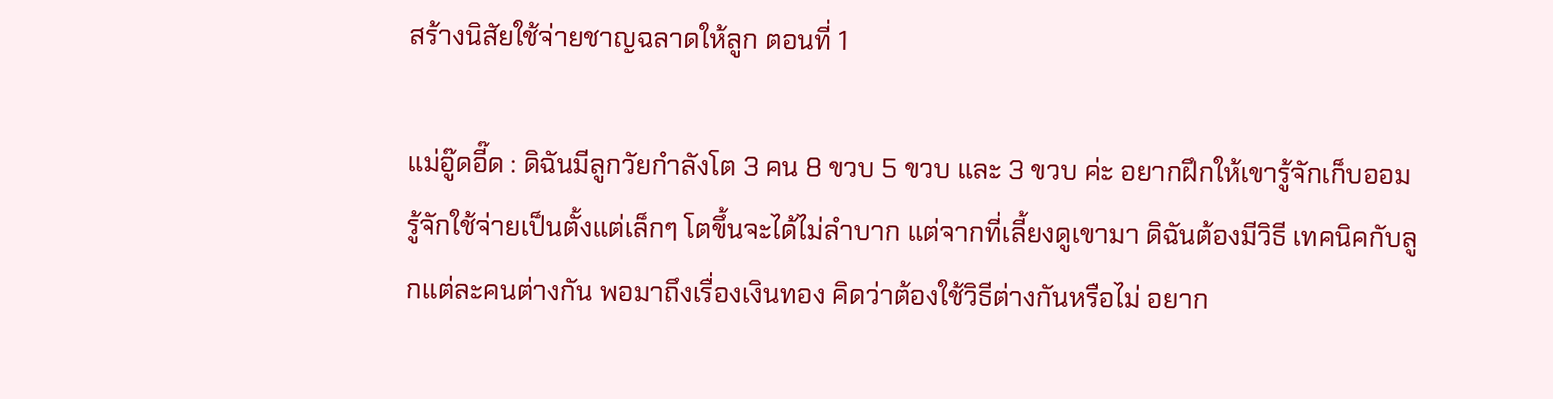สร้างนิสัยใช้จ่ายชาญฉลาดให้ลูก ตอนที่ 1

แม่อู๊ดอี๊ด : ดิฉันมีลูกวัยกำลังโต 3 คน 8 ขวบ 5 ขวบ และ 3 ขวบ ค่ะ อยากฝึกให้เขารู้จักเก็บออม รู้จักใช้จ่ายเป็นตั้งแต่เล็กๆ โตขึ้นจะได้ไม่ลำบาก แต่จากที่เลี้ยงดูเขามา ดิฉันต้องมีวิธี เทคนิคกับลูกแต่ละคนต่างกัน พอมาถึงเรื่องเงินทอง คิดว่าต้องใช้วิธีต่างกันหรือไม่ อยาก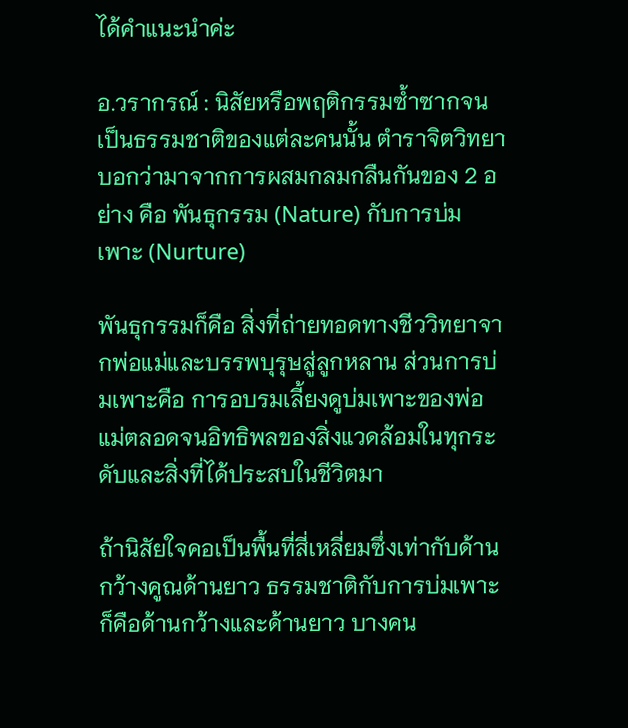ได้คำแนะนำค่ะ

อ.วรากรณ์ : นิสัยหรือพฤติกรรมซ้ำซากจนเป็นธรรมชาติของแต่ละคนนั้น ตำราจิตวิทยาบอกว่ามาจากการผสมกลมกลืนกันของ 2 อย่าง คือ พันธุกรรม (Nature) กับการบ่มเพาะ (Nurture)

พันธุกรรมก็คือ สิ่งที่ถ่ายทอดทางชีววิทยาจากพ่อแม่และบรรพบุรุษสู่ลูกหลาน ส่วนการบ่มเพาะคือ การอบรมเลี้ยงดูบ่มเพาะของพ่อแม่ตลอดจนอิทธิพลของสิ่งแวดล้อมในทุกระดับและสิ่งที่ได้ประสบในชีวิตมา

ถ้านิสัยใจคอเป็นพื้นที่สี่เหลี่ยมซึ่งเท่ากับด้านกว้างคูณด้านยาว ธรรมชาติกับการบ่มเพาะก็คือด้านกว้างและด้านยาว บางคน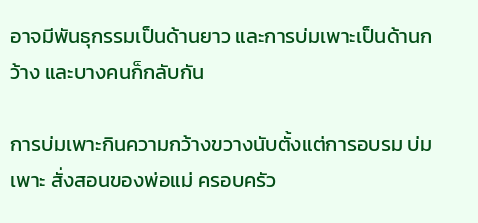อาจมีพันธุกรรมเป็นด้านยาว และการบ่มเพาะเป็นด้านกว้าง และบางคนก็กลับกัน

การบ่มเพาะกินความกว้างขวางนับตั้งแต่การอบรม บ่มเพาะ สั่งสอนของพ่อแม่ ครอบครัว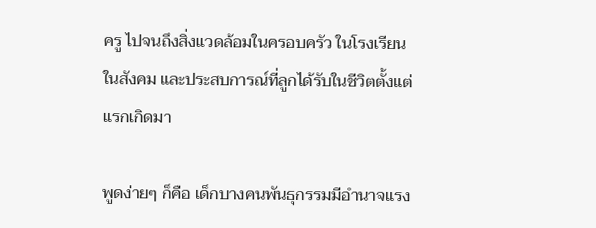ครู ไปจนถึงสิ่งแวดล้อมในครอบครัว ในโรงเรียน ในสังคม และประสบการณ์ที่ลูกได้รับในชีวิตตั้งแต่แรกเกิดมา

พูดง่ายๆ ก็คือ เด็กบางคนพันธุกรรมมีอำนาจแรง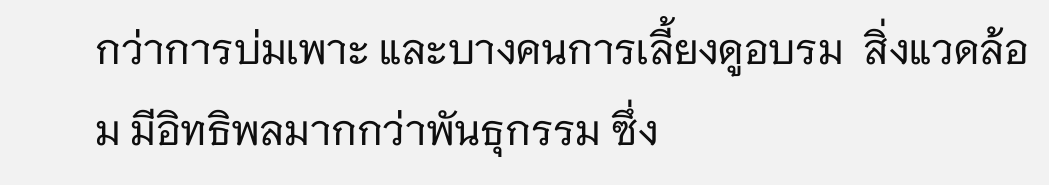กว่าการบ่มเพาะ และบางคนการเลี้ยงดูอบรม  สิ่งแวดล้อม มีอิทธิพลมากกว่าพันธุกรรม ซึ่ง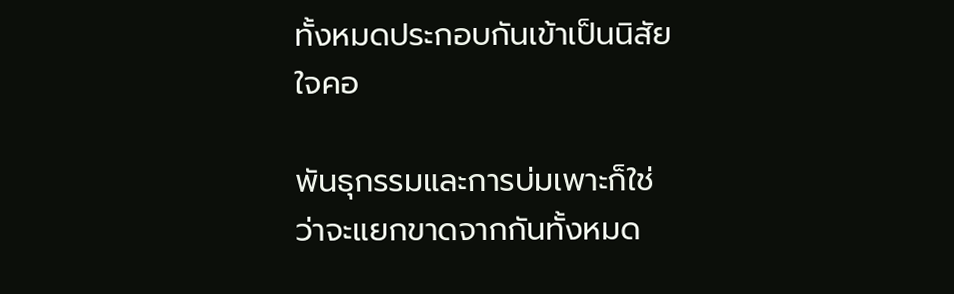ทั้งหมดประกอบกันเข้าเป็นนิสัยใจคอ

พันธุกรรมและการบ่มเพาะก็ใช่ว่าจะแยกขาดจากกันทั้งหมด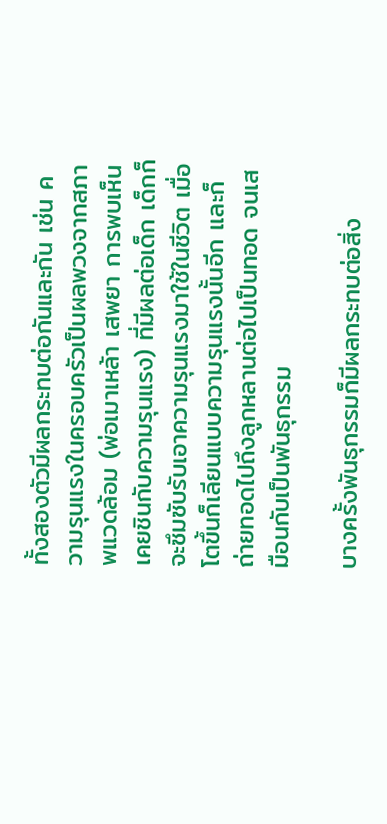ทั้งสองตัวมีผลกระทบต่อกันและกัน เช่น ความรุนแรงในครอบครัวเป็นผลพวงจากสภาพแวดล้อม (พ่อเมาเหล้า เสพยา การพบเห็นเคยชินกับความรุนแรง) ที่มีผลต่อเด็ก เด็กก็จะซึมซับรับเอาความรุนแรงมาใช้ในชีวิต เมื่อโตขึ้นก็เลียนแบบความรุนแรงนั้นอีก และก็ถ่ายทอดไปถึงลูกหลานต่อไปเป็นทอด จนเสมือนกับเป็นพันธุกรรม

บางครั้งพันธุกรรมก็มีผลกระทบต่อสิ่ง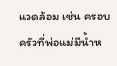แวดล้อม เช่น ครอบครัวที่พ่อแม่มีน้ำห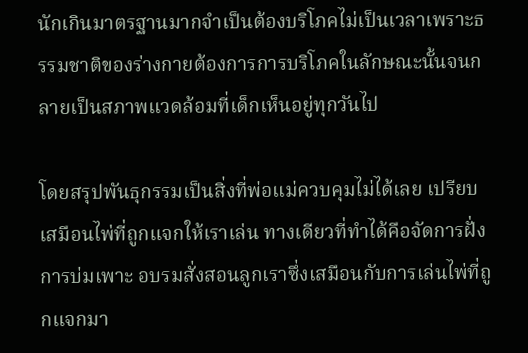นักเกินมาตรฐานมากจำเป็นต้องบริโภคไม่เป็นเวลาเพราะธรรมชาติของร่างกายต้องการการบริโภคในลักษณะนั้นจนกลายเป็นสภาพแวดล้อมที่เด็กเห็นอยู่ทุกวันไป

โดยสรุปพันธุกรรมเป็นสิ่งที่พ่อแม่ควบคุมไม่ได้เลย เปรียบเสมือนไพ่ที่ถูกแจกให้เราเล่น ทางเดียวที่ทำได้คือจัดการฝั่งการบ่มเพาะ อบรมสั่งสอนลูกเราซึ่งเสมือนกับการเล่นไพ่ที่ถูกแจกมา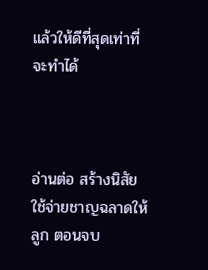แล้วให้ดีที่สุดเท่าที่จะทำได้



อ่านต่อ สร้างนิสัยใช้จ่ายชาญฉลาดให้ลูก ตอนจบ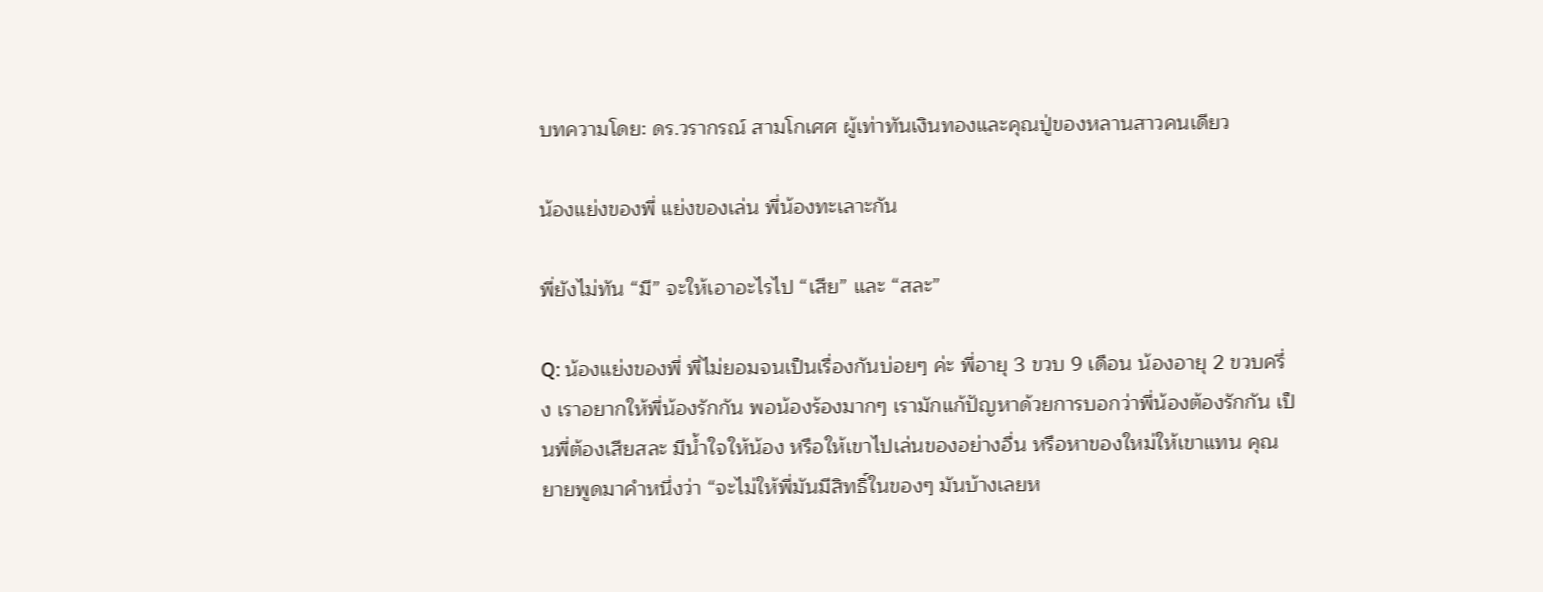บทความโดย: ดร.วรากรณ์ สามโกเศศ ผู้เท่าทันเงินทองและคุณปู่ของหลานสาวคนเดียว

น้องแย่งของพี่ แย่งของเล่น พี่น้องทะเลาะกัน

พี่ยังไม่ทัน “มี” จะให้เอาอะไรไป “เสีย” และ “สละ”

Q: น้องแย่งของพี่ พี่ไม่ยอมจนเป็นเรื่องกันบ่อยๆ ค่ะ พี่อายุ 3 ขวบ 9 เดือน น้องอายุ 2 ขวบครึ่ง เราอยากให้พี่น้องรักกัน พอน้องร้องมากๆ เรามักแก้ปัญหาด้วยการบอกว่าพี่น้องต้องรักกัน เป็นพี่ต้องเสียสละ มีน้ำใจให้น้อง หรือให้เขาไปเล่นของอย่างอื่น หรือหาของใหม่ให้เขาแทน คุณยายพูดมาคำหนึ่งว่า “จะไม่ให้พี่มันมีสิทธิ์ในของๆ มันบ้างเลยห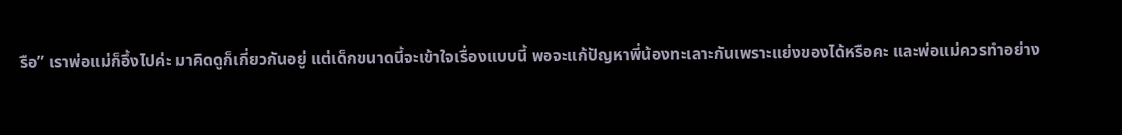รือ” เราพ่อแม่ก็อึ้งไปค่ะ มาคิดดูก็เกี่ยวกันอยู่ แต่เด็กขนาดนี้จะเข้าใจเรื่องแบบนี้ พอจะแก้ปัญหาพี่น้องทะเลาะกันเพราะแย่งของได้หรือคะ และพ่อแม่ควรทำอย่าง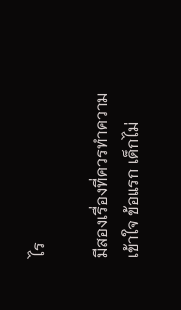ไร

มีสองเรื่องที่ควรทำความเข้าใจ ข้อแรก เด็กไม่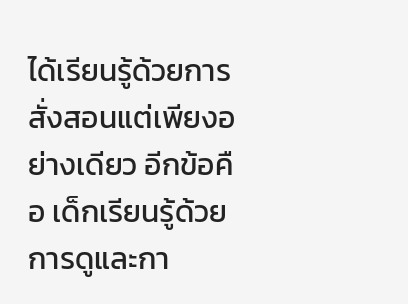ได้เรียนรู้ด้วยการสั่งสอนแต่เพียงอย่างเดียว อีกข้อคือ เด็กเรียนรู้ด้วยการดูและกา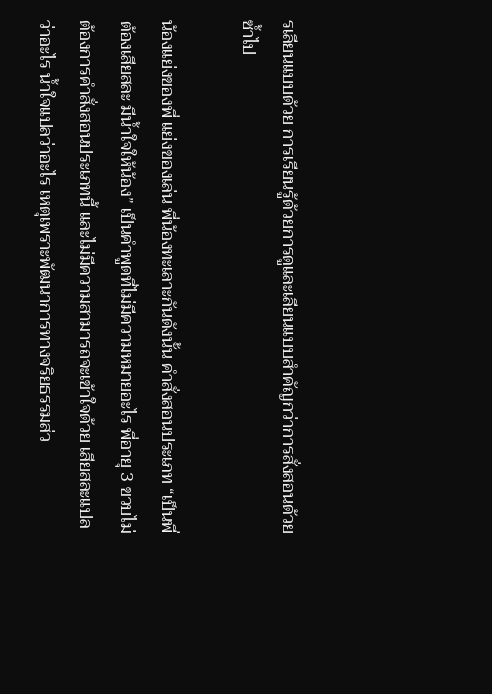รเลียนแบบด้วย การเรียนรู้ด้วยการดูและเลียนแบบสำคัญกว่าการสั่งสอนด้วยซ้ำไป

น้องแย่งของพี่ แย่งของเล่น พี่น้องทะเลาะกันดังนั้น คำสั่งสอนประเภท “เป็นพี่ต้องเสียสละ มีน้ำใจให้น้อง” เป็นคำพูดที่ไม่มีความหมายอะไร พี่อายุ 3 ขวบไม่ต้องการคำสั่งสอนประเภทนี้ และไม่มีความสามารถจะเข้าใจด้วย เสียสละแปลว่าอะไร น้ำใจแปลว่าอะไร เหตุเพราะพัฒนาการทางจริยธรรมส่ว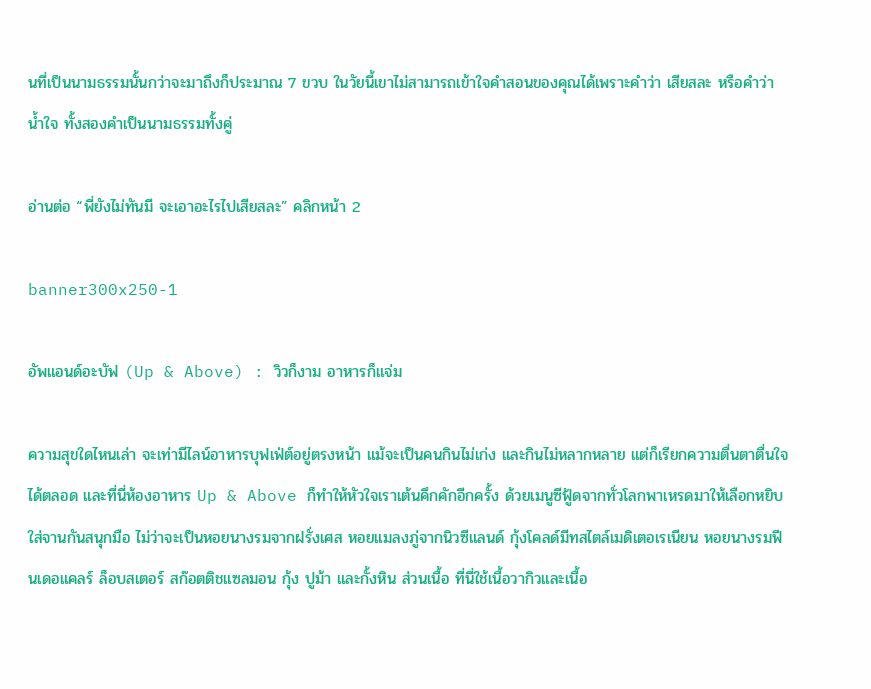นที่เป็นนามธรรมนั้นกว่าจะมาถึงก็ประมาณ 7 ขวบ ในวัยนี้เขาไม่สามารถเข้าใจคำสอนของคุณได้เพราะคำว่า เสียสละ หรือคำว่า น้ำใจ ทั้งสองคำเป็นนามธรรมทั้งคู่

อ่านต่อ “พี่ยังไม่ทันมี จะเอาอะไรไปเสียสละ” คลิกหน้า 2

banner300x250-1

อัพแอนด์อะบัฟ (Up & Above) : วิวก็งาม อาหารก็แจ่ม

ความสุขใดไหนเล่า จะเท่ามีไลน์อาหารบุฟเฟ่ต์อยู่ตรงหน้า แม้จะเป็นคนกินไม่เก่ง และกินไม่หลากหลาย แต่ก็เรียกความตื่นตาตื่นใจได้ตลอด และที่นี่ห้องอาหาร Up & Above ก็ทำให้หัวใจเราเต้นคึกคักอีกครั้ง ด้วยเมนูซีฟู้ดจากทั่วโลกพาเหรดมาให้เลือกหยิบใส่จานกันสนุกมือ ไม่ว่าจะเป็นหอยนางรมจากฝรั่งเศส หอยแมลงภู่จากนิวซีแลนด์ กุ้งโคลด์มีทสไตล์เมดิเตอเรเนียน หอยนางรมฟีนเดอแคลร์ ล็อบสเตอร์ สก๊อตติชแซลมอน กุ้ง ปูม้า และกั้งหิน ส่วนเนื้อ ที่นี่ใช้เนื้อวากิวและเนื้อ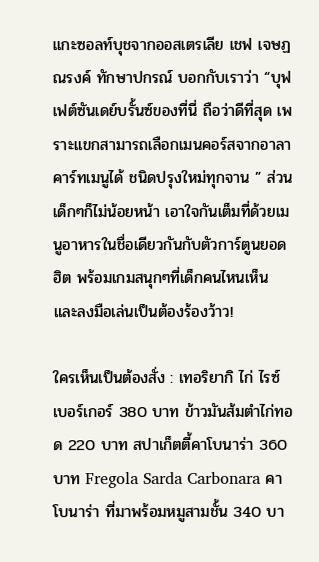แกะซอลท์บุชจากออสเตรเลีย เชฟ เจษฏณรงค์ ทักษาปกรณ์ บอกกับเราว่า “บุฟเฟต์ซันเดย์บรั้นซ์ของที่นี่ ถือว่าดีที่สุด เพราะแขกสามารถเลือกเมนคอร์สจากอาลาคาร์ทเมนูได้ ชนิดปรุงใหม่ทุกจาน ” ส่วนเด็กๆก็ไม่น้อยหน้า เอาใจกันเต็มที่ด้วยเมนูอาหารในชื่อเดียวกันกับตัวการ์ตูนยอดฮิต พร้อมเกมสนุกๆที่เด็กคนไหนเห็น และลงมือเล่นเป็นต้องร้องว้าว!

ใครเห็นเป็นต้องสั่ง : เทอริยากิ ไก่ ไรซ์ เบอร์เกอร์ 380 บาท ข้าวมันส้มตำไก่ทอด 220 บาท สปาเก็ตตี้คาโบนาร่า 360 บาท Fregola Sarda Carbonara คาโบนาร่า ที่มาพร้อมหมูสามชั้น 340 บา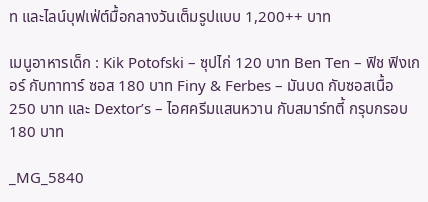ท และไลน์บุฟเฟ่ต์มื้อกลางวันเต็มรูปแบบ 1,200++ บาท

เมนูอาหารเด็ก : Kik Potofski – ซุปไก่ 120 บาท Ben Ten – ฟิช ฟิงเกอร์ กับทาทาร์ ซอส 180 บาท Finy & Ferbes – มันบด กับซอสเนื้อ 250 บาท และ Dextor’s – ไอศครีมแสนหวาน กับสมาร์ทตี้ กรุบกรอบ 180 บาท

_MG_5840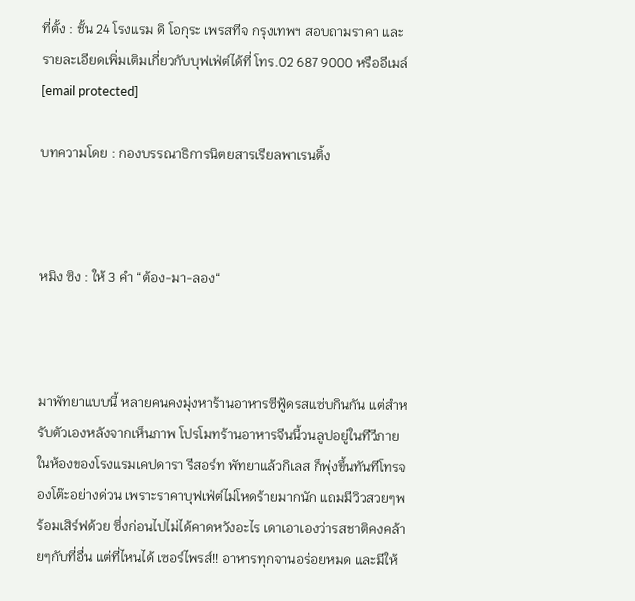ที่ตั้ง : ชั้น 24 โรงแรม ดิ โอกุระ เพรสทีจ กรุงเทพฯ สอบถามราคา และรายละเอียดเพิ่มเติมเกี่ยวกับบุฟเฟ่ต์ได้ที่ โทร.02 687 9000 หรืออีเมล์ [email protected]

บทความโดย : กองบรรณาธิการนิตยสารเรียลพาเรนติ้ง



หมิง ซิง : ให้ 3 คำ “ต้อง-มา-ลอง“



มาพัทยาแบบนี้ หลายคนคงมุ่งหาร้านอาหารซีฟู้ดรสแซ่บกินกัน แต่สำหรับตัวเองหลังจากเห็นภาพ โปรโมทร้านอาหารจีนนี้วนลูปอยู่ในทีวีภายในห้องของโรงแรมเคปดารา รีสอร์ท พัทยาแล้วกิเลส ก็พุ่งขึ้นทันทีโทรจองโต๊ะอย่างด่วน เพราะราคาบุฟเฟ่ต์ไม่โหดร้ายมากนัก แถมมีวิวสวยๆพร้อมเสิร์ฟด้วย ซึ่งก่อนไปไม่ได้คาดหวังอะไร เดาเอาเองว่ารสชาติคงคล้ายๆกับที่อื่น แต่ที่ไหนได้ เซอร์ไพรส์!! อาหารทุกจานอร่อยหมด และมีให้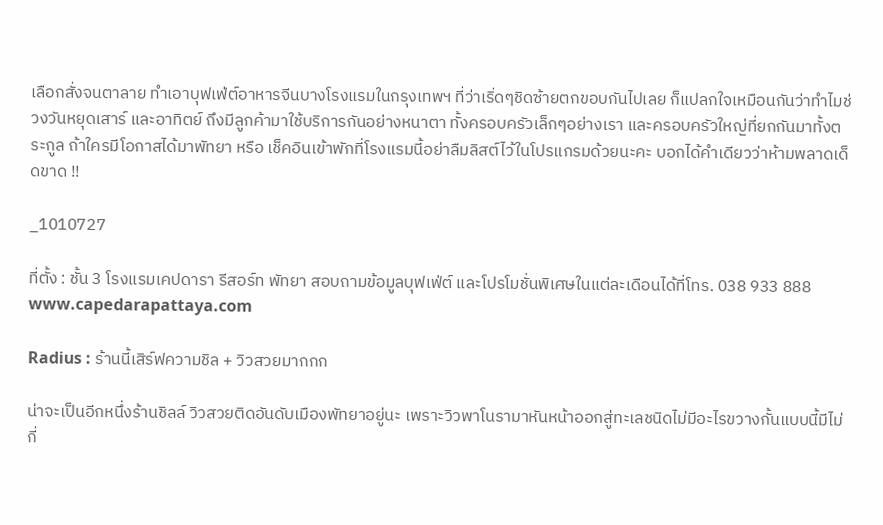เลือกสั่งจนตาลาย ทำเอาบุฟเฟ่ต์อาหารจีนบางโรงแรมในกรุงเทพฯ ที่ว่าเริ่ดๆชิดซ้ายตกขอบกันไปเลย ก็แปลกใจเหมือนกันว่าทำไมช่วงวันหยุดเสาร์ และอาทิตย์ ถึงมีลูกค้ามาใช้บริการกันอย่างหนาตา ทั้งครอบครัวเล็กๆอย่างเรา และครอบครัวใหญ่ที่ยกกันมาทั้งตระกูล ถ้าใครมีโอกาสได้มาพัทยา หรือ เช็คอินเข้าพักที่โรงแรมนี้อย่าลืมลิสต์ไว้ในโปรแกรมด้วยนะคะ บอกได้คำเดียวว่าห้ามพลาดเด็ดขาด !!

_1010727

ที่ตั้ง : ชั้น 3 โรงแรมเคปดารา รีสอร์ท พัทยา สอบถามข้อมูลบุฟเฟ่ต์ และโปรโมชั่นพิเศษในแต่ละเดือนได้ที่โทร. 038 933 888 www.capedarapattaya.com

Radius : ร้านนี้เสิร์ฟความชิล + วิวสวยมากกก

น่าจะเป็นอีกหนึ่งร้านชิลล์ วิวสวยติดอันดับเมืองพัทยาอยู่นะ เพราะวิวพาโนรามาหันหน้าออกสู่ทะเลชนิดไม่มีอะไรขวางกั้นแบบนี้มีไม่กี่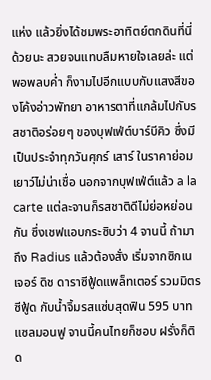แห่ง แล้วยิ่งได้ชมพระอาทิตย์ตกดินที่นี่ด้วยนะ สวยจนแทบลืมหายใจเลยล่ะ แต่พอพลบค่ำ ก็งามไปอีกแบบกับแสงสีของโค้งอ่าวพัทยา อาหารตาที่แกล้มไปกับรสชาติอร่อยๆ ของบุฟเฟ่ต์บาร์บีคิว ซึ่งมีเป็นประจำทุกวันศุกร์ เสาร์ ในราคาย่อมเยาว์ไม่น่าเชื่อ นอกจากบุฟเฟ่ต์แล้ว a la carte แต่ละจานก็รสชาติดีไม่ย่อหย่อนกัน ซึ่งเชฟแอบกระซิบว่า 4 จานนี้ ถ้ามาถึง Radius แล้วต้องสั่ง เริ่มจากซิกเนเจอร์ ดิช ดาราซีฟู้ดแพล็ทเตอร์ รวมมิตรซีฟู้ด กับน้ำจิ้มรสแซ่บสุดฟิน 595 บาท แซลมอนฟู จานนี้คนไทยก็ชอบ ฝรั่งก็ติด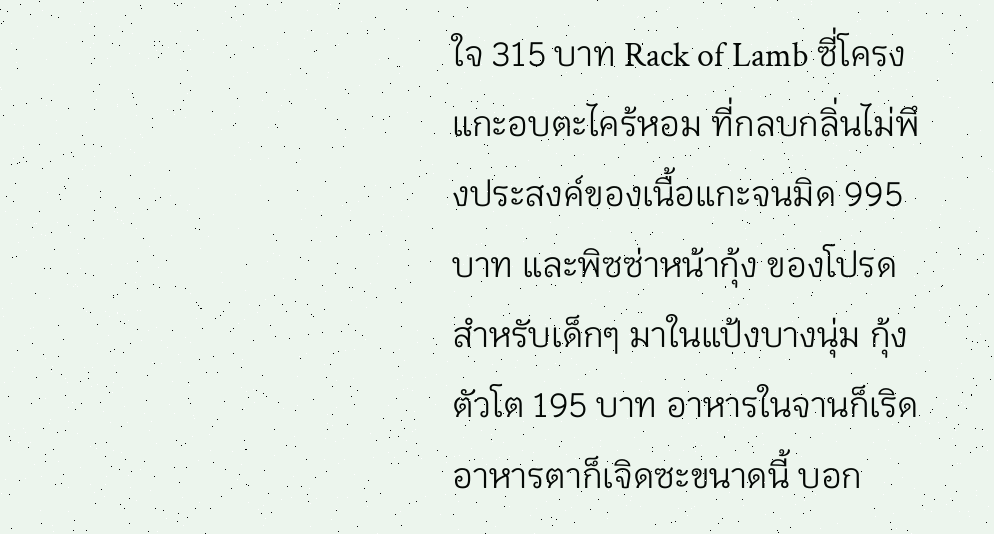ใจ 315 บาท Rack of Lamb ซี่โครงแกะอบตะไคร้หอม ที่กลบกลิ่นไม่พึงประสงค์ของเนื้อแกะจนมิด 995 บาท และพิซซ่าหน้ากุ้ง ของโปรดสำหรับเด็กๆ มาในแป้งบางนุ่ม กุ้งตัวโต 195 บาท อาหารในจานก็เริด อาหารตาก็เจิดซะขนาดนี้ บอก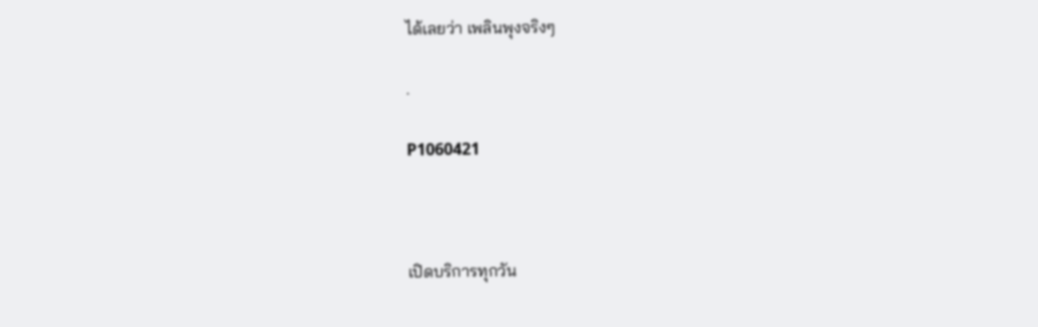ได้เลยว่า เพลินพุงจริงๆ

.

P1060421



เปิดบริการทุกวัน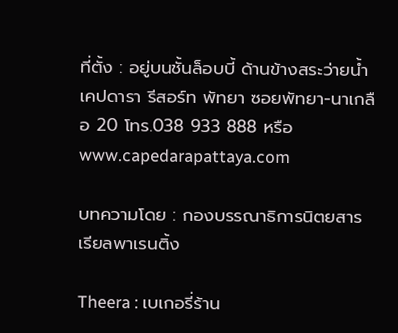ที่ตั้ง : อยู่บนชั้นล็อบบี้ ด้านข้างสระว่ายน้ำ เคปดารา รีสอร์ท พัทยา ซอยพัทยา-นาเกลือ 20 โทร.038 933 888 หรือ www.capedarapattaya.com

บทความโดย : กองบรรณาธิการนิตยสารเรียลพาเรนติ้ง

Theera : เบเกอรี่ร้าน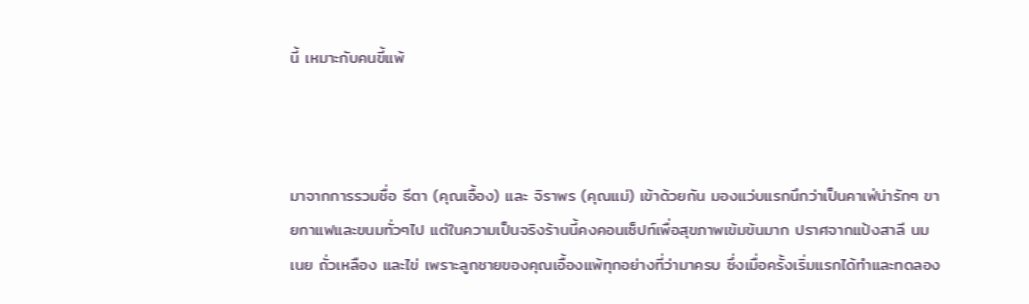นี้ เหมาะกับคนขี้แพ้



มาจากการรวมชื่อ ธีตา (คุณเอื้อง) และ จิราพร (คุณแม่) เข้าด้วยกัน มองแว่บแรกนึกว่าเป็นคาเฟ่น่ารักๆ ขายกาแฟและขนมทั่วๆไป แต่ในความเป็นจริงร้านนี้คงคอนเซ็ปท์เพื่อสุขภาพเข้มข้นมาก ปราศจากแป้งสาลี นม เนย ถั่วเหลือง และไข่ เพราะลูกชายของคุณเอื้องแพ้ทุกอย่างที่ว่ามาครบ ซึ่งเมื่อครั้งเริ่มแรกได้ทำและทดลอง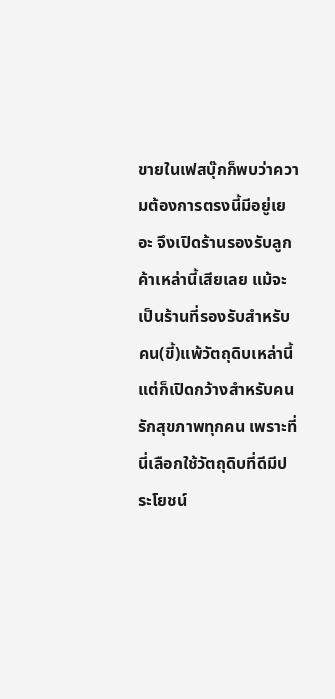ขายในเฟสบุ๊กก็พบว่าความต้องการตรงนี้มีอยู่เยอะ จึงเปิดร้านรองรับลูกค้าเหล่านี้เสียเลย แม้จะเป็นร้านที่รองรับสำหรับคน(ขี้)แพ้วัตถุดิบเหล่านี้ แต่ก็เปิดกว้างสำหรับคนรักสุขภาพทุกคน เพราะที่นี่เลือกใช้วัตถุดิบที่ดีมีประโยชน์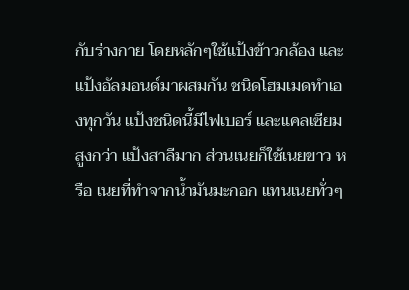กับร่างกาย โดยหลักๆใช้แป้งข้าวกล้อง และแป้งอัลมอนด์มาผสมกัน ชนิดโฮมเมดทำเองทุกวัน แป้งชนิดนี้มีไฟเบอร์ และแคลเซียมสูงกว่า แป้งสาลีมาก ส่วนเนยก็ใช้เนยขาว หรือ เนยที่ทำจากน้ำมันมะกอก แทนเนยทั่วๆ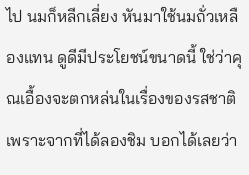ไป นมก็หลีกเลี่ยง หันมาใช้นมถั่วเหลืองแทน ดูดีมีประโยชน์ขนาดนี้ ใช่ว่าคุณเอื้องจะตกหล่นในเรื่องของรสชาติ เพราะจากที่ได้ลองชิม บอกได้เลยว่า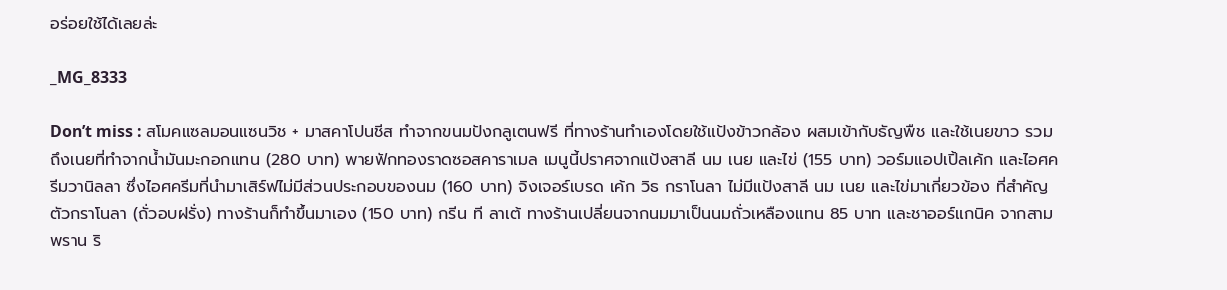อร่อยใช้ได้เลยล่ะ

_MG_8333

Don’t miss : สโมคแซลมอนแซนวิช + มาสคาโปนชีส ทำจากขนมปังกลูเตนฟรี ที่ทางร้านทำเองโดยใช้แป้งข้าวกล้อง ผสมเข้ากับธัญพืช และใช้เนยขาว รวมถึงเนยที่ทำจากน้ำมันมะกอกแทน (280 บาท) พายฟักทองราดซอสคาราเมล เมนูนี้ปราศจากแป้งสาลี นม เนย และไข่ (155 บาท) วอร์มแอปเปิ้ลเค้ก และไอศครีมวานิลลา ซึ่งไอศครีมที่นำมาเสิร์ฟไม่มีส่วนประกอบของนม (160 บาท) จิงเจอร์เบรด เค้ก วิธ กราโนลา ไม่มีแป้งสาลี นม เนย และไข่มาเกี่ยวข้อง ที่สำคัญตัวกราโนลา (ถั่วอบฝรั่ง) ทางร้านก็ทำขึ้นมาเอง (150 บาท) กรีน ที ลาเต้ ทางร้านเปลี่ยนจากนมมาเป็นนมถั่วเหลืองแทน 85 บาท และชาออร์แกนิค จากสามพราน ริ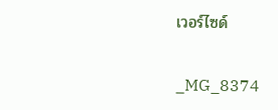เวอร์ไซด์

_MG_8374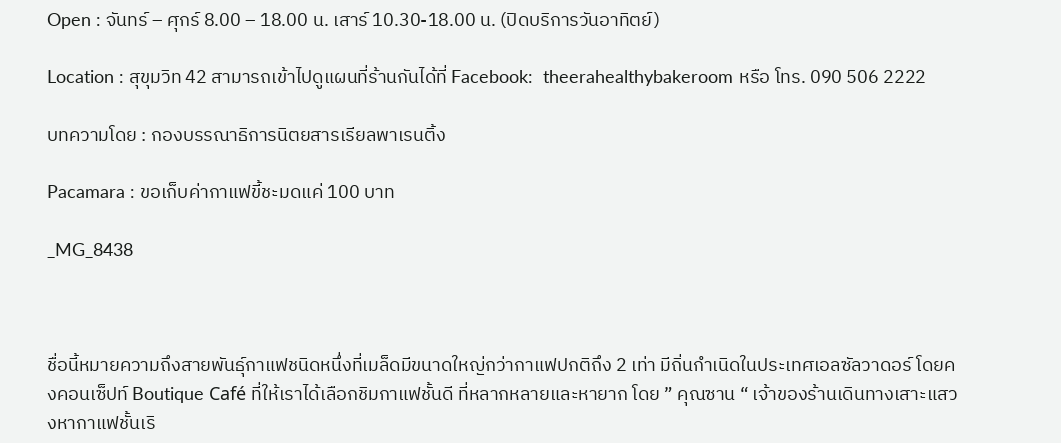Open : จันทร์ – ศุกร์ 8.00 – 18.00 น. เสาร์ 10.30-18.00 น. (ปิดบริการวันอาทิตย์)

Location : สุขุมวิท 42 สามารถเข้าไปดูแผนที่ร้านกันได้ที่ Facebook:  theerahealthybakeroom หรือ โทร. 090 506 2222

บทความโดย : กองบรรณาธิการนิตยสารเรียลพาเรนติ้ง

Pacamara : ขอเก็บค่ากาแฟขี้ชะมดแค่ 100 บาท

_MG_8438



ชื่อนี้หมายความถึงสายพันธุ์กาแฟชนิดหนึ่งที่เมล็ดมีขนาดใหญ่กว่ากาแฟปกติถึง 2 เท่า มีถิ่นกำเนิดในประเทศเอลซัลวาดอร์ โดยคงคอนเซ็ปท์ Boutique Café ที่ให้เราได้เลือกชิมกาแฟชั้นดี ที่หลากหลายและหายาก โดย ” คุณซาน “ เจ้าของร้านเดินทางเสาะแสวงหากาแฟชั้นเริ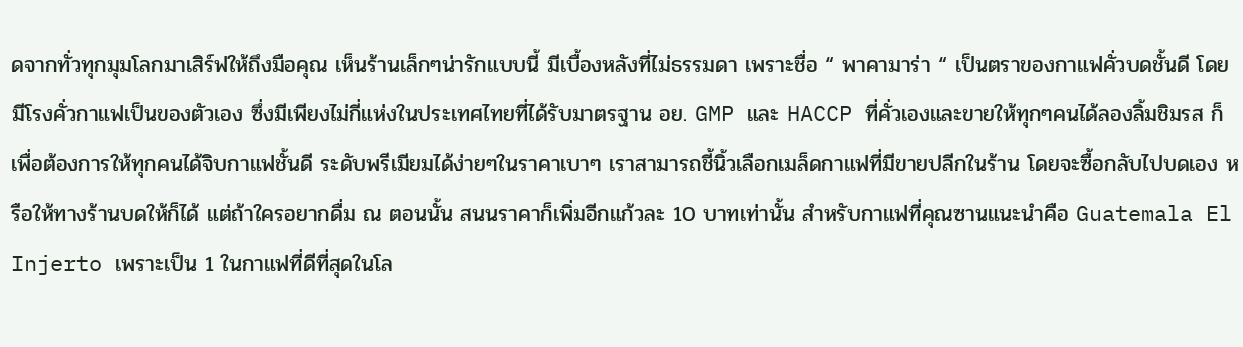ดจากทั่วทุกมุมโลกมาเสิร์ฟให้ถึงมือคุณ เห็นร้านเล็กๆน่ารักแบบนี้ มีเบื้องหลังที่ไม่ธรรมดา เพราะชื่อ “ พาคามาร่า “ เป็นตราของกาแฟคั่วบดชั้นดี โดยมีโรงคั่วกาแฟเป็นของตัวเอง ซึ่งมีเพียงไม่กี่แห่งในประเทศไทยที่ได้รับมาตรฐาน อย. GMP และ HACCP ที่คั่วเองและขายให้ทุกๆคนได้ลองลิ้มชิมรส ก็เพื่อต้องการให้ทุกคนได้จิบกาแฟชั้นดี ระดับพรีเมียมได้ง่ายๆในราคาเบาๆ เราสามารถชี้นิ้วเลือกเมล็ดกาแฟที่มีขายปลีกในร้าน โดยจะซื้อกลับไปบดเอง หรือให้ทางร้านบดให้ก็ได้ แต่ถ้าใครอยากดื่ม ณ ตอนนั้น สนนราคาก็เพิ่มอีกแก้วละ 10 บาทเท่านั้น สำหรับกาแฟที่คุณซานแนะนำคือ Guatemala El Injerto เพราะเป็น 1 ในกาแฟที่ดีที่สุดในโล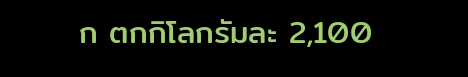ก ตกกิโลกรัมละ 2,100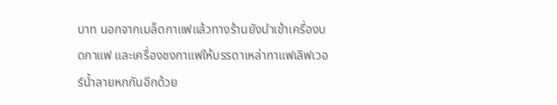บาท นอกจากเมล็ดกาแฟแล้วทางร้านยังนำเข้าเครื่องบดกาแฟ และเครื่องชงกาแฟให้บรรดาเหล่ากาแฟเลิฟเวอร์น้ำลายหกกันอีกด้วย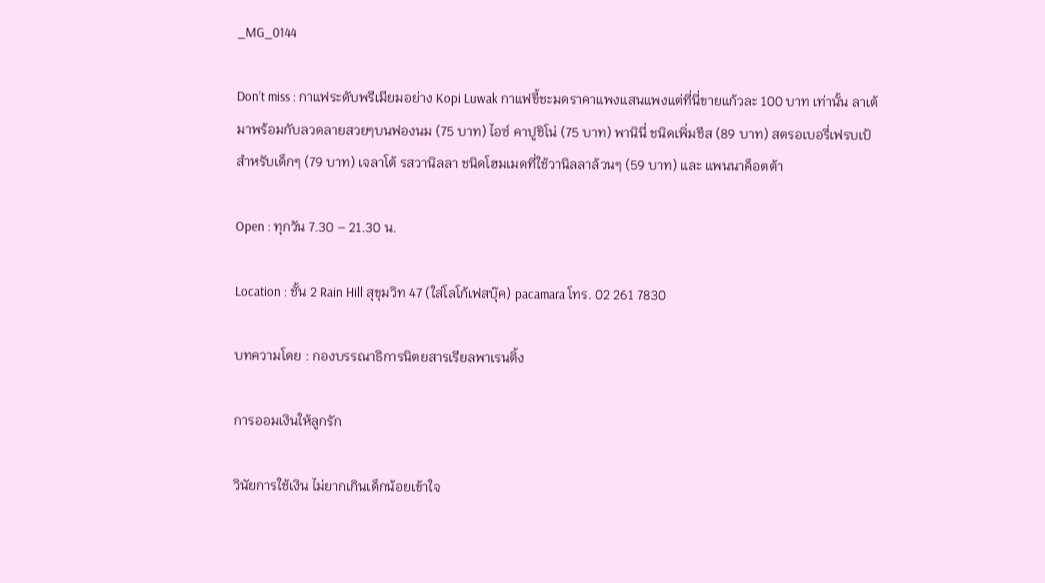_MG_0144

Don’t miss : กาแฟระดับพรีเมียมอย่าง Kopi Luwak กาแฟขี้ชะมดราคาแพงแสนแพงแต่ที่นี่ขายแก้วละ 100 บาท เท่านั้น ลาเต้ มาพร้อมกับลวดลายสวยๆบนฟองนม (75 บาท) ไอซ์ คาปูชิโน่ (75 บาท) พานินี่ ชนิดเพิ่มชีส (89 บาท) สตรอเบอรี่เฟรบเป้ สำหรับเด็กๆ (79 บาท) เจลาโต้ รสวานิลลา ชนิดโฮมเมดที่ใช้วานิลลาล้วนๆ (59 บาท) และ แพนนาค็อตต้า

Open : ทุกวัน 7.30 – 21.30 น.

Location : ชั้น 2 Rain Hill สุขุมวิท 47 (ใส่โลโก้เฟสบุ๊ค) pacamara โทร. 02 261 7830

บทความโดย : กองบรรณาธิการนิตยสารเรียลพาเรนติ้ง

การออมเงินให้ลูกรัก

วินัยการใช้เงิน ไม่ยากเกินเด็กน้อยเข้าใจ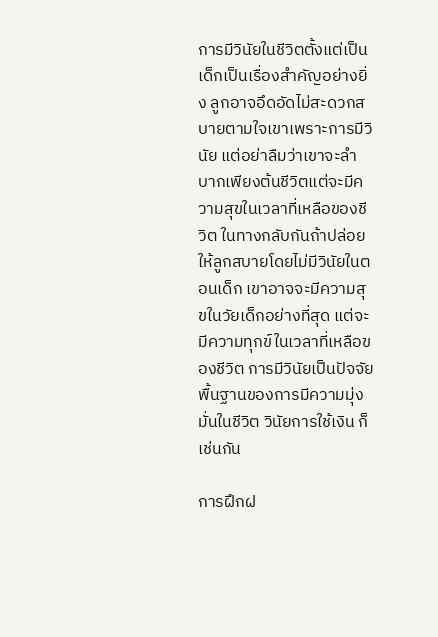การมีวินัยในชีวิตตั้งแต่เป็นเด็กเป็นเรื่องสำคัญอย่างยิ่ง ลูกอาจอึดอัดไม่สะดวกสบายตามใจเขาเพราะการมีวินัย แต่อย่าลืมว่าเขาจะลำบากเพียงต้นชีวิตแต่จะมีความสุขในเวลาที่เหลือของชีวิต ในทางกลับกันถ้าปล่อยให้ลูกสบายโดยไม่มีวินัยในตอนเด็ก เขาอาจจะมีความสุขในวัยเด็กอย่างที่สุด แต่จะมีความทุกข์ในเวลาที่เหลือของชีวิต การมีวินัยเป็นปัจจัยพื้นฐานของการมีความมุ่งมั่นในชีวิต วินัยการใช้เงิน ก็เช่นกัน

การฝึกฝ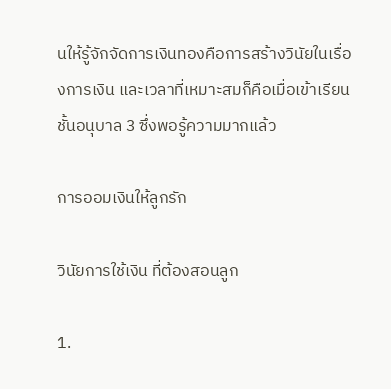นให้รู้จักจัดการเงินทองคือการสร้างวินัยในเรื่องการเงิน และเวลาที่เหมาะสมก็คือเมื่อเข้าเรียนชั้นอนุบาล 3 ซึ่งพอรู้ความมากแล้ว

การออมเงินให้ลูกรัก

วินัยการใช้เงิน ที่ต้องสอนลูก

1.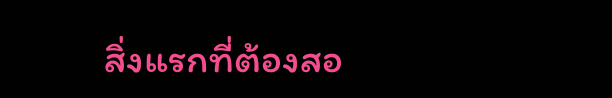สิ่งแรกที่ต้องสอ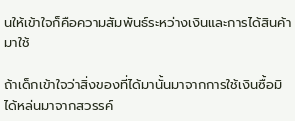นให้เข้าใจก็คือความสัมพันธ์ระหว่างเงินและการได้สินค้ามาใช้

ถ้าเด็กเข้าใจว่าสิ่งของที่ได้มานั้นมาจากการใช้เงินซื้อมิได้หล่นมาจากสวรรค์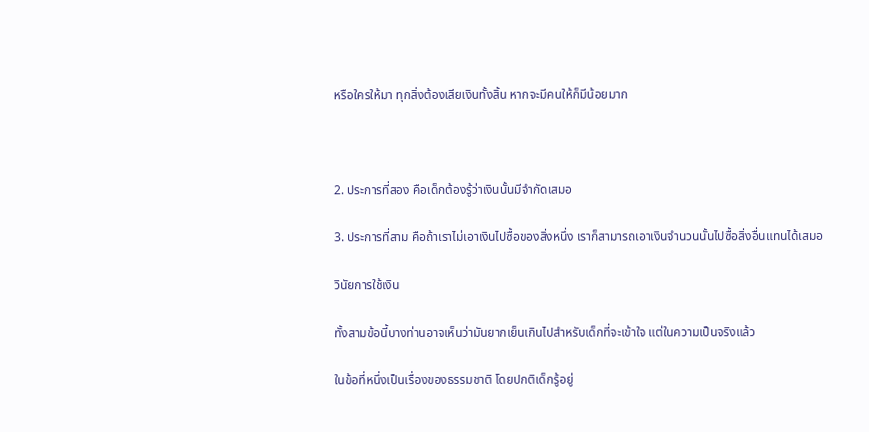หรือใครให้มา ทุกสิ่งต้องเสียเงินทั้งสิ้น หากจะมีคนให้ก็มีน้อยมาก



2. ประการที่สอง คือเด็กต้องรู้ว่าเงินนั้นมีจำกัดเสมอ

3. ประการที่สาม คือถ้าเราไม่เอาเงินไปซื้อของสิ่งหนึ่ง เราก็สามารถเอาเงินจำนวนนั้นไปซื้อสิ่งอื่นแทนได้เสมอ

วินัยการใช้เงิน

ทั้งสามข้อนี้บางท่านอาจเห็นว่ามันยากเย็นเกินไปสำหรับเด็กที่จะเข้าใจ แต่ในความเป็นจริงแล้ว

ในข้อที่หนึ่งเป็นเรื่องของธรรมชาติ โดยปกติเด็กรู้อยู่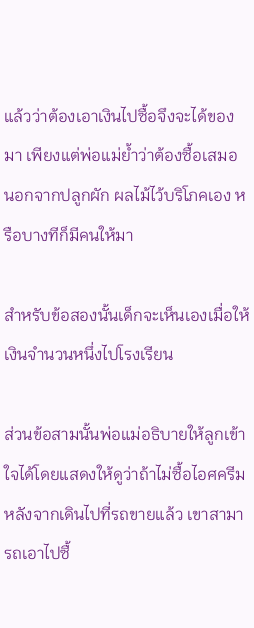แล้วว่าต้องเอาเงินไปซื้อจึงจะได้ของมา เพียงแต่พ่อแม่ย้ำว่าต้องซื้อเสมอ นอกจากปลูกผัก ผลไม้ไว้บริโภคเอง หรือบางทีก็มีคนให้มา

สำหรับข้อสองนั้นเด็กจะเห็นเองเมื่อให้เงินจำนวนหนึ่งไปโรงเรียน

ส่วนข้อสามนั้นพ่อแม่อธิบายให้ลูกเข้าใจได้โดยแสดงให้ดูว่าถ้าไม่ซื้อไอศครีมหลังจากเดินไปที่รถขายแล้ว เขาสามารถเอาไปซื้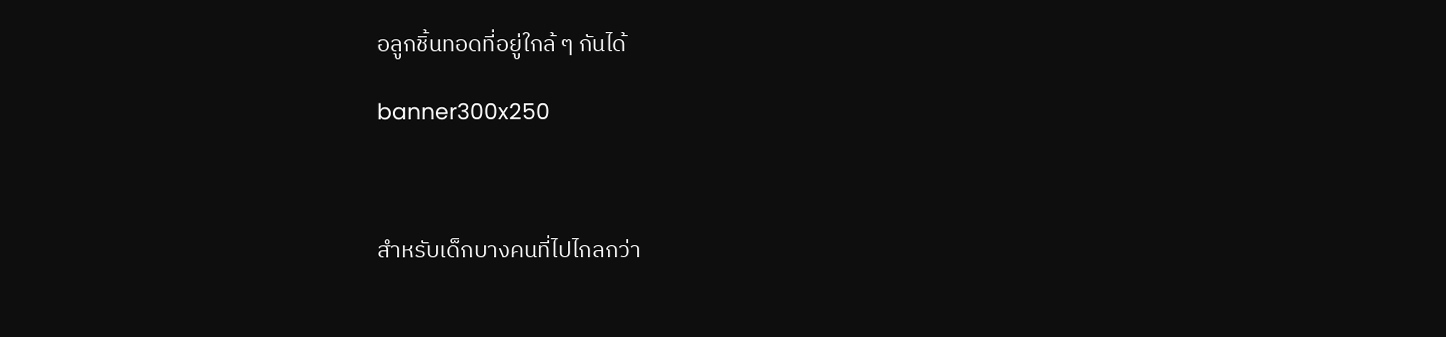อลูกชิ้นทอดที่อยู่ใกล้ ๆ กันได้

banner300x250



สำหรับเด็กบางคนที่ไปไกลกว่า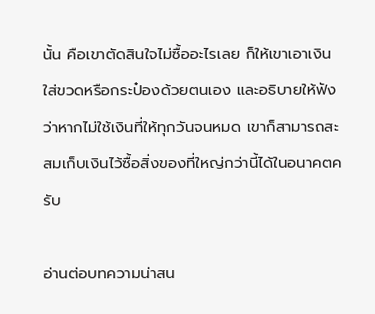นั้น คือเขาตัดสินใจไม่ซื้ออะไรเลย ก็ให้เขาเอาเงินใส่ขวดหรือกระป๋องด้วยตนเอง และอธิบายให้ฟังว่าหากไม่ใช้เงินที่ให้ทุกวันจนหมด เขาก็สามารถสะสมเก็บเงินไว้ซื้อสิ่งของที่ใหญ่กว่านี้ได้ในอนาคตครับ

อ่านต่อบทความน่าสน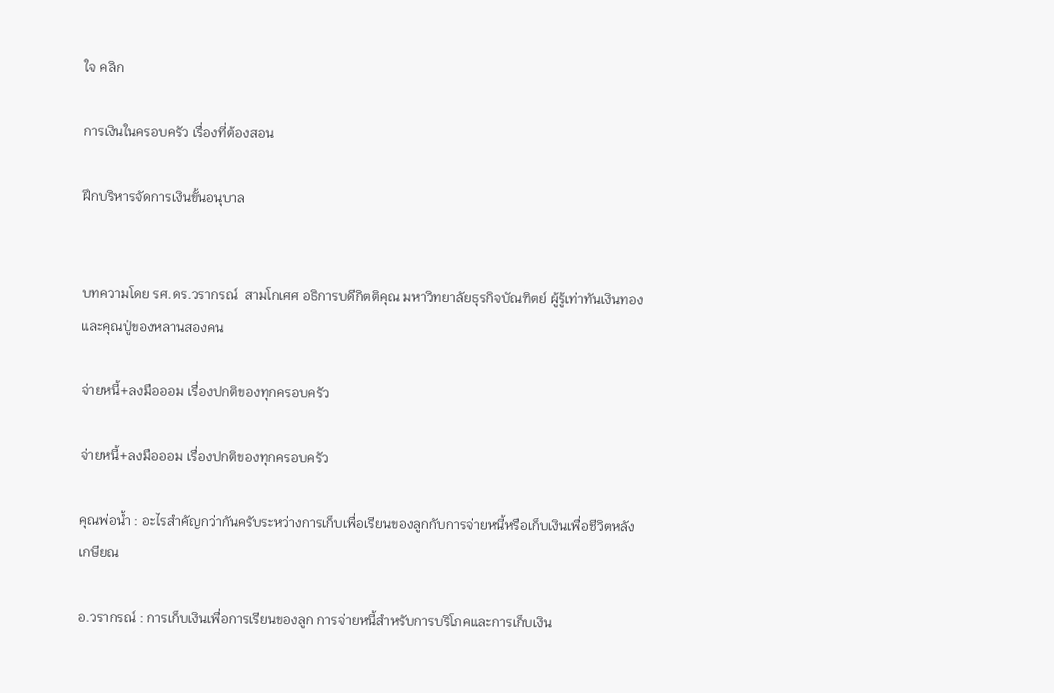ใจ คลิก

การเงินในครอบครัว เรื่องที่ต้องสอน

ฝึกบริหารจัดการเงินขั้นอนุบาล


บทความโดย รศ.ดร.วรากรณ์  สามโกเศศ อธิการบดีกิตติคุณ มหาวิทยาลัยธุรกิจบัณฑิตย์ ผู้รู้เท่าทันเงินทองและคุณปู่ของหลานสองคน

จ่ายหนี้+ลงมือออม เรื่องปกติของทุกครอบครัว

จ่ายหนี้+ลงมือออม เรื่องปกติของทุกครอบครัว

คุณพ่อน้ำ : อะไรสำคัญกว่ากันครับระหว่างการเก็บเพื่อเรียนของลูกกับการจ่ายหนี้หรือเก็บเงินเพื่อชีวิตหลังเกษียณ

อ.วรากรณ์ : การเก็บเงินเพื่อการเรียนของลูก การจ่ายหนี้สำหรับการบริโภคและการเก็บเงิน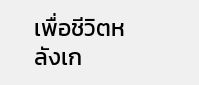เพื่อชีวิตหลังเก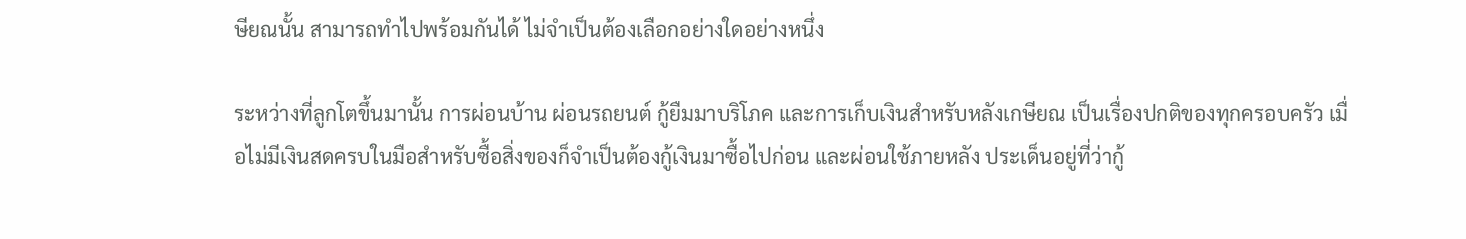ษียณนั้น สามารถทำไปพร้อมกันได้ ไม่จำเป็นต้องเลือกอย่างใดอย่างหนึ่ง

ระหว่างที่ลูกโตขึ้นมานั้น การผ่อนบ้าน ผ่อนรถยนต์ กู้ยืมมาบริโภค และการเก็บเงินสำหรับหลังเกษียณ เป็นเรื่องปกติของทุกครอบครัว เมื่อไม่มีเงินสดครบในมือสำหรับซื้อสิ่งของก็จำเป็นต้องกู้เงินมาซื้อไปก่อน และผ่อนใช้ภายหลัง ประเด็นอยู่ที่ว่ากู้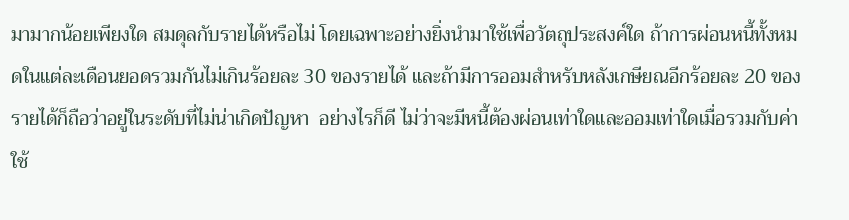มามากน้อยเพียงใด สมดุลกับรายได้หรือไม่ โดยเฉพาะอย่างยิ่งนำมาใช้เพื่อวัตถุประสงค์ใด ถ้าการผ่อนหนี้ทั้งหมดในแต่ละเดือนยอดรวมกันไม่เกินร้อยละ 30 ของรายได้ และถ้ามีการออมสำหรับหลังเกษียณอีกร้อยละ 20 ของรายได้ก็ถือว่าอยู่ในระดับที่ไม่น่าเกิดปัญหา  อย่างไรก็ดี ไม่ว่าจะมีหนี้ต้องผ่อนเท่าใดและออมเท่าใดเมื่อรวมกับค่าใช้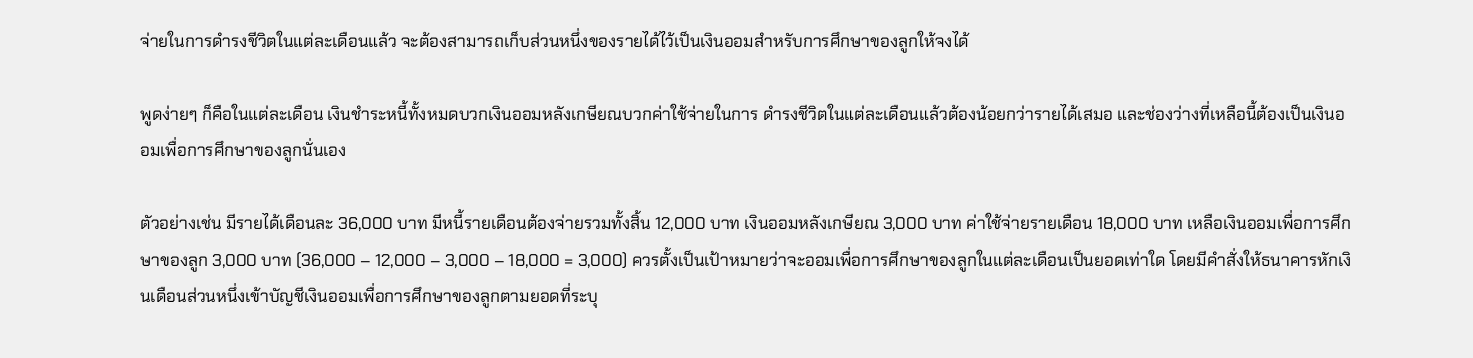จ่ายในการดำรงชีวิตในแต่ละเดือนแล้ว จะต้องสามารถเก็บส่วนหนึ่งของรายได้ไว้เป็นเงินออมสำหรับการศึกษาของลูกให้จงได้

พูดง่ายๆ ก็คือในแต่ละเดือน เงินชำระหนี้ทั้งหมดบวกเงินออมหลังเกษียณบวกค่าใช้จ่ายในการ ดำรงชีวิตในแต่ละเดือนแล้วต้องน้อยกว่ารายได้เสมอ และช่องว่างที่เหลือนี้ต้องเป็นเงินออมเพื่อการศึกษาของลูกนั่นเอง

ตัวอย่างเช่น มีรายได้เดือนละ 36,000 บาท มีหนี้รายเดือนต้องจ่ายรวมทั้งสิ้น 12,000 บาท เงินออมหลังเกษียณ 3,000 บาท ค่าใช้จ่ายรายเดือน 18,000 บาท เหลือเงินออมเพื่อการศึกษาของลูก 3,000 บาท (36,000 – 12,000 – 3,000 – 18,000 = 3,000) ควรตั้งเป็นเป้าหมายว่าจะออมเพื่อการศึกษาของลูกในแต่ละเดือนเป็นยอดเท่าใด โดยมีคำสั่งให้ธนาคารหักเงินเดือนส่วนหนึ่งเข้าบัญชีเงินออมเพื่อการศึกษาของลูกตามยอดที่ระบุ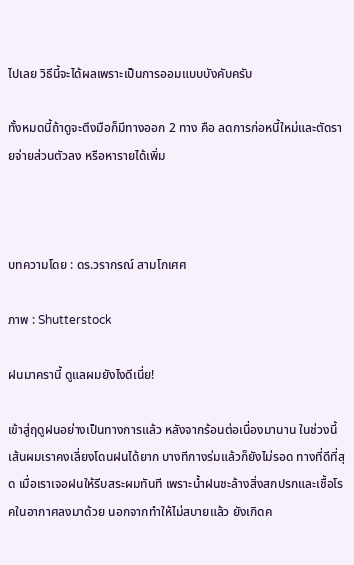ไปเลย วิธีนี้จะได้ผลเพราะเป็นการออมแบบบังคับครับ

ทั้งหมดนี้ถ้าดูจะตึงมือก็มีทางออก 2 ทาง คือ ลดการก่อหนี้ใหม่และตัดรายจ่ายส่วนตัวลง หรือหารายได้เพิ่ม



บทความโดย : ดร.วรากรณ์ สามโกเศศ

ภาพ : Shutterstock

ฝนมาครานี้ ดูแลผมยังไงดีเนี่ย!

เข้าสู่ฤดูฝนอย่างเป็นทางการแล้ว หลังจากร้อนต่อเนื่องมานาน ในช่วงนี้เส้นผมเราคงเลี่ยงโดนฝนได้ยาก บางทีกางร่มแล้วก็ยังไม่รอด ทางที่ดีที่สุด เมื่อเราเจอฝนให้รีบสระผมทันที เพราะน้ำฝนชะล้างสิ่งสกปรกและเชื้อโรคในอากาศลงมาด้วย นอกจากทำให้ไม่สบายแล้ว ยังเกิดค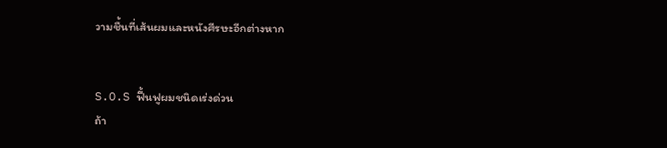วามชื้นที่เส้นผมและหนังศีรษะอีกต่างหาก


S.O.S ฟื้นฟูผมชนิดเร่งด่วน
ถ้า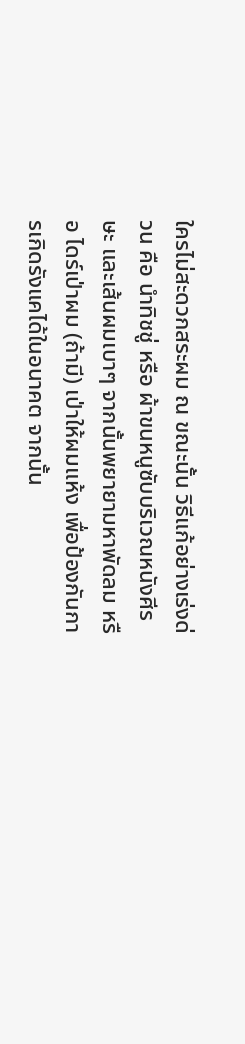ใครไม่สะดวกสระผม ณ ขณะนั้น วิธีแก้อย่างเร่งด่วน คือ นำทิชชู่ หรือ ผ้าขนหนูซับบริเวณหนังศีรษะ และเส้นผมเบาๆ จากนั้นพยายามหาพัดลม หรือ ไดร์เป่าผม (ถ้ามี) เป่าให้ผมแห้ง เพื่อป้องกันการเกิดรังแคได้ในอนาคต จากนั้น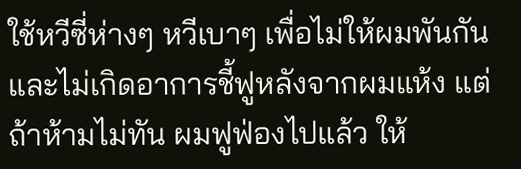ใช้หวีซี่ห่างๆ หวีเบาๆ เพื่อไม่ให้ผมพันกัน และไม่เกิดอาการชี้ฟูหลังจากผมแห้ง แต่ถ้าห้ามไม่ทัน ผมฟูฟ่องไปแล้ว ให้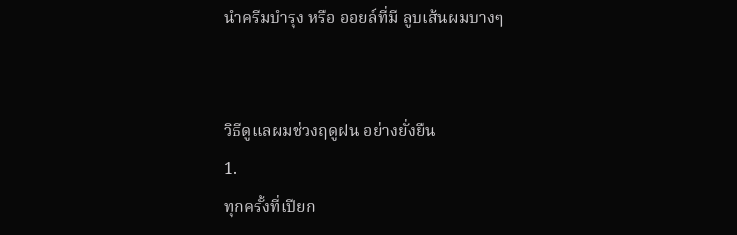นำครีมบำรุง หรือ ออยล์ที่มี ลูบเส้นผมบางๆ


วิธีดูแลผมช่วงฤดูฝน อย่างยั่งยืน
1.
ทุกครั้งที่เปียก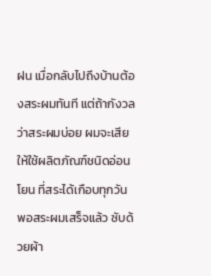ฝน เมื่อกลับไปถึงบ้านต้องสระผมทันที แต่ถ้ากังวลว่าสระผมบ่อย ผมจะเสีย ให้ใช้ผลิตภัณฑ์ชนิดอ่อนโยน ที่สระได้เกือบทุกวัน พอสระผมเสร็จแล้ว ซับด้วยผ้า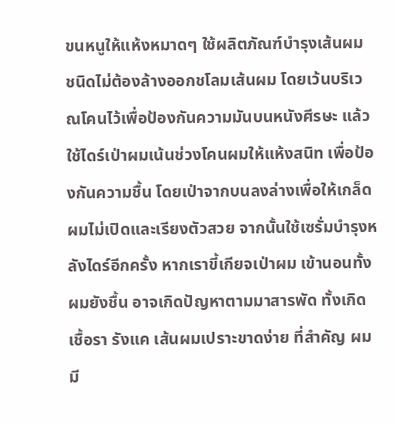ขนหนูให้แห้งหมาดๆ ใช้ผลิตภัณฑ์บำรุงเส้นผม ชนิดไม่ต้องล้างออกชโลมเส้นผม โดยเว้นบริเวณโคนไว้เพื่อป้องกันความมันบนหนังศีรษะ แล้วใช้ไดร์เป่าผมเน้นช่วงโคนผมให้แห้งสนิท เพื่อป้องกันความชื้น โดยเป่าจากบนลงล่างเพื่อให้เกล็ดผมไม่เปิดและเรียงตัวสวย จากนั้นใช้เซรั่มบำรุงหลังไดร์อีกครั้ง หากเราขี้เกียจเป่าผม เข้านอนทั้งผมยังชื้น อาจเกิดปัญหาตามมาสารพัด ทั้งเกิดเชื้อรา รังแค เส้นผมเปราะขาดง่าย ที่สำคัญ ผมมี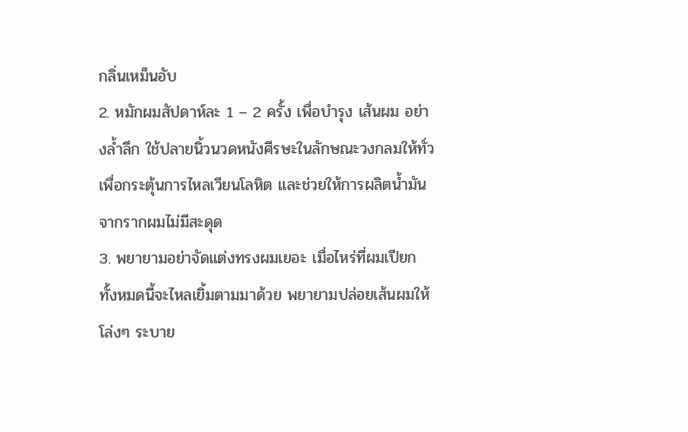กลิ่นเหม็นอับ
2. หมักผมสัปดาห์ละ 1 – 2 ครั้ง เพื่อบำรุง เส้นผม อย่างล้ำลึก ใช้ปลายนิ้วนวดหนังศีรษะในลักษณะวงกลมให้ทั่วเพื่อกระตุ้นการไหลเวียนโลหิต และช่วยให้การผลิตน้ำมันจากรากผมไม่มีสะดุด
3. พยายามอย่าจัดแต่งทรงผมเยอะ เมื่อไหร่ที่ผมเปียก ทั้งหมดนี้จะไหลเยิ้มตามมาด้วย พยายามปล่อยเส้นผมให้โล่งๆ ระบาย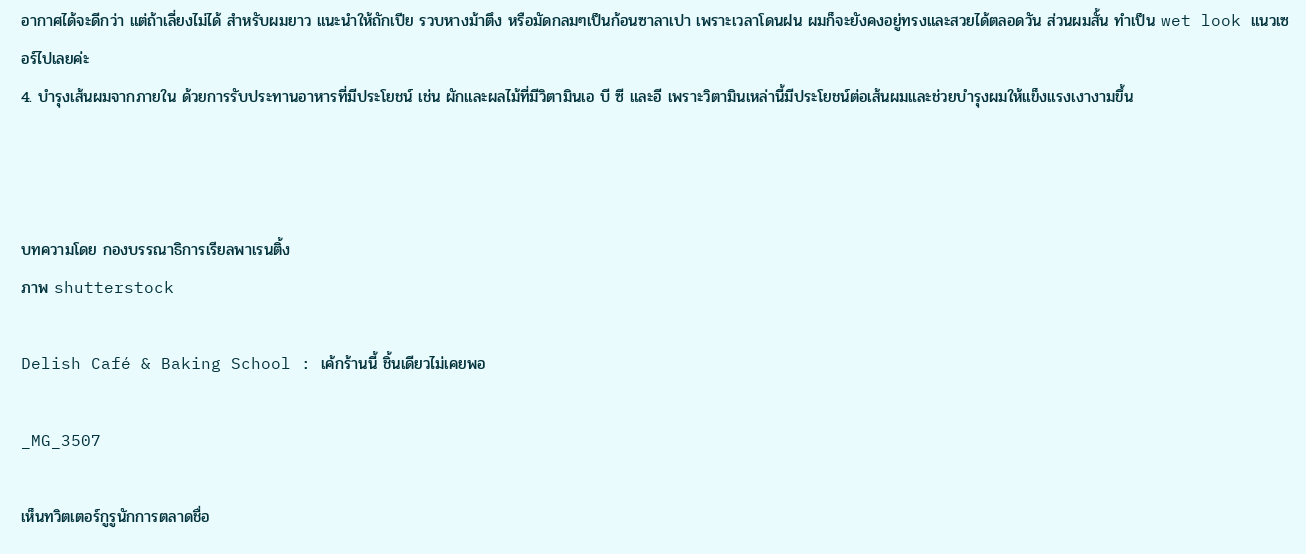อากาศได้จะดีกว่า แต่ถ้าเลี่ยงไม่ได้ สำหรับผมยาว แนะนำให้ถักเปีย รวบหางม้าตึง หรือมัดกลมๆเป็นก้อนซาลาเปา เพราะเวลาโดนฝน ผมก็จะยังคงอยู่ทรงและสวยได้ตลอดวัน ส่วนผมสั้น ทำเป็น wet look แนวเซอร์ไปเลยค่ะ
4. บำรุงเส้นผมจากภายใน ด้วยการรับประทานอาหารที่มีประโยชน์ เช่น ผักและผลไม้ที่มีวิตามินเอ บี ซี และอี เพราะวิตามินเหล่านี้มีประโยชน์ต่อเส้นผมและช่วยบำรุงผมให้แข็งแรงเงางามขึ้น



บทความโดย กองบรรณาธิการเรียลพาเรนติ้ง
ภาพ shutterstock

Delish Café & Baking School : เค้กร้านนี้ ชิ้นเดียวไม่เคยพอ

_MG_3507

เห็นทวิตเตอร์กูรูนักการตลาดชื่อ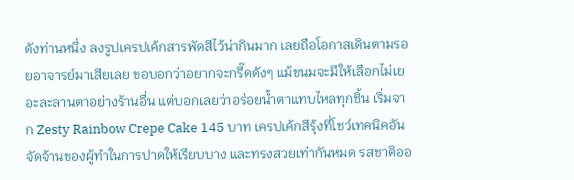ดังท่านหนึ่ง ลงรูปเครปเค้กสารพัดสีไว้น่ากินมาก เลยถือโอกาสเดินตามรอยอาจารย์มาเสียเลย ขอบอกว่าอยากจะกรี๊ดดังๆ แม้ขนมจะมีให้เลือกไม่เยอะละลานตาอย่างร้านอื่น แต่บอกเลยว่าอร่อยน้ำตาแทบไหลทุกชิ้น เริ่มจาก Zesty Rainbow Crepe Cake 145 บาท เครปเค้กสีรุ้งที่โชว์เทคนิคอันจัดจ้านของผู้ทำในการปาดให้เรียบบาง และทรงสวยเท่ากันหมด รสชาติออ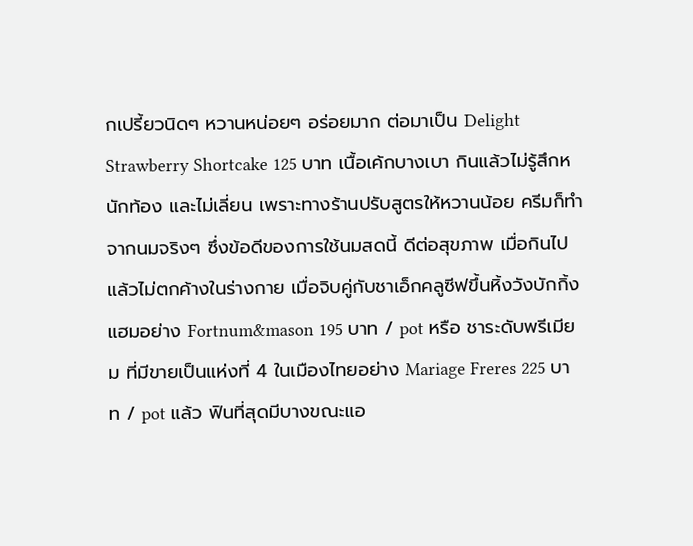กเปรี้ยวนิดๆ หวานหน่อยๆ อร่อยมาก ต่อมาเป็น Delight Strawberry Shortcake 125 บาท เนื้อเค้กบางเบา กินแล้วไม่รู้สึกหนักท้อง และไม่เลี่ยน เพราะทางร้านปรับสูตรให้หวานน้อย ครีมก็ทำจากนมจริงๆ ซึ่งข้อดีของการใช้นมสดนี้ ดีต่อสุขภาพ เมื่อกินไปแล้วไม่ตกค้างในร่างกาย เมื่อจิบคู่กับชาเอ็กคลูซีฟขึ้นหิ้งวังบักกิ้งแฮมอย่าง Fortnum&mason 195 บาท / pot หรือ ชาระดับพรีเมียม ที่มีขายเป็นแห่งที่ 4 ในเมืองไทยอย่าง Mariage Freres 225 บาท / pot แล้ว ฟินที่สุดมีบางขณะแอ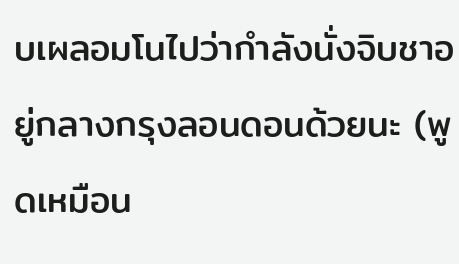บเผลอมโนไปว่ากำลังนั่งจิบชาอยู่กลางกรุงลอนดอนด้วยนะ (พูดเหมือน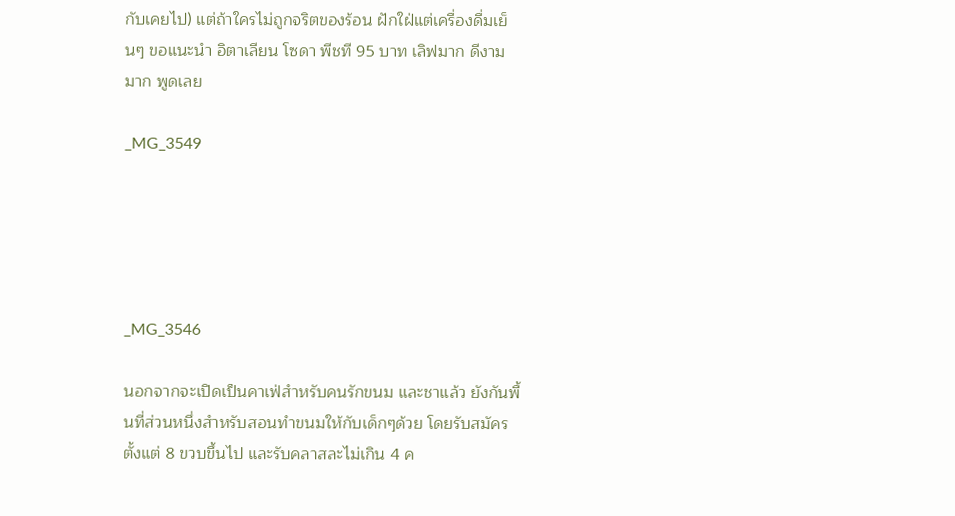กับเคยไป) แต่ถ้าใครไม่ถูกจริตของร้อน ฝักใฝ่แต่เครื่องดื่มเย็นๆ ขอแนะนำ อิตาเลียน โซดา พีชที 95 บาท เลิฟมาก ดีงามมาก พูดเลย

_MG_3549





_MG_3546

นอกจากจะเปิดเป็นคาเฟ่สำหรับคนรักขนม และชาแล้ว ยังกันพื้นที่ส่วนหนึ่งสำหรับสอนทำขนมให้กับเด็กๆด้วย โดยรับสมัครตั้งแต่ 8 ขวบขึ้นไป และรับคลาสละไม่เกิน 4 ค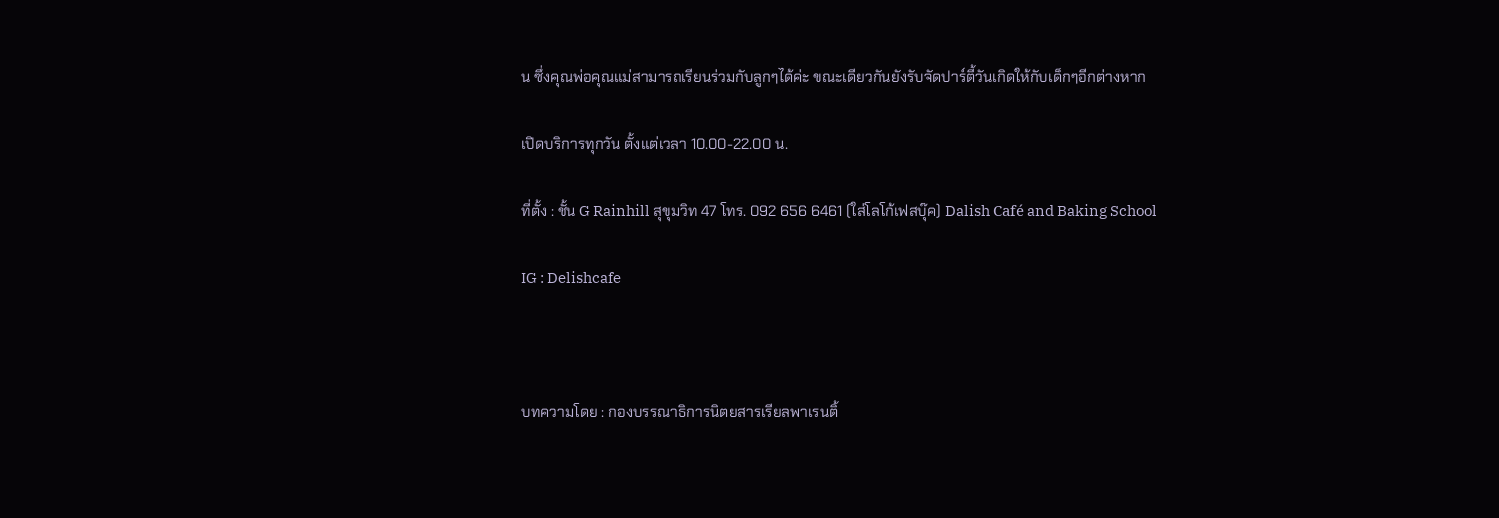น ซึ่งคุณพ่อคุณแม่สามารถเรียนร่วมกับลูกๆได้ค่ะ ขณะเดียวกันยังรับจัดปาร์ตี้วันเกิดให้กับเด็กๆอีกต่างหาก

เปิดบริการทุกวัน ตั้งแต่เวลา 10.00-22.00 น.

ที่ตั้ง : ชั้น G Rainhill สุขุมวิท 47 โทร. 092 656 6461 (ใส่โลโก้เฟสบุ๊ค) Dalish Café and Baking School

IG : Delishcafe



บทความโดย : กองบรรณาธิการนิตยสารเรียลพาเรนติ้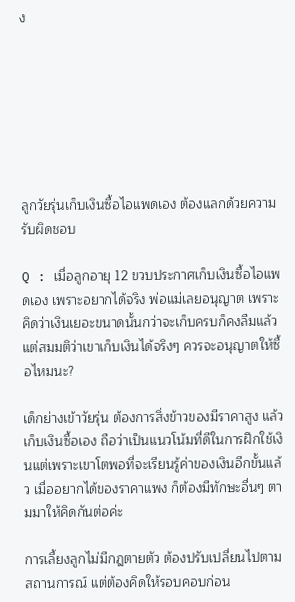ง







ลูกวัยรุ่นเก็บเงินซื้อไอแพดเอง ต้องแลกด้วยความรับผิดชอบ

Q : เมื่อลูกอายุ 12 ขวบประกาศเก็บเงินซื้อไอแพดเอง เพราะอยากได้จริง พ่อแม่เลยอนุญาต เพราะคิดว่าเงินเยอะขนาดนั้นกว่าจะเก็บครบก็คงลืมแล้ว แต่สมมติว่าเขาเก็บเงินได้จริงๆ ควรจะอนุญาตให้ซื้อไหมนะ?

เด็กย่างเข้าวัยรุ่น ต้องการสิ่งข้าวของมีราคาสูง แล้วเก็บเงินซื้อเอง ถือว่าเป็นแนวโน้มที่ดีในการฝึกใช้เงินแต่เพราะเขาโตพอที่จะเรียนรู้ค่าของเงินอีกขั้นแล้ว เมื่ออยากได้ของราคาแพง ก็ต้องมีทักษะอื่นๆ ตามมาให้คิดกันต่อค่ะ

การเลี้ยงลูกไม่มีกฎตายตัว ต้องปรับเปลี่ยนไปตามสถานการณ์ แต่ต้องคิดให้รอบคอบก่อน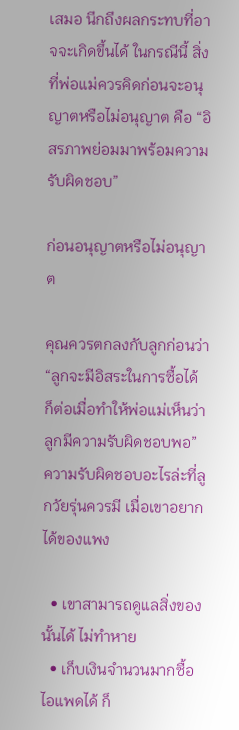เสมอ นึกถึงผลกระทบที่อาจจะเกิดขึ้นได้ ในกรณีนี้ สิ่งที่พ่อแม่ควรคิดก่อนจะอนุญาตหรือไม่อนุญาต คือ “อิสรภาพย่อมมาพร้อมความรับผิดชอบ”

ก่อนอนุญาตหรือไม่อนุญาต

คุณควรตกลงกับลูกก่อนว่า “ลูกจะมีอิสระในการซื้อได้ ก็ต่อเมื่อทำให้พ่อแม่เห็นว่าลูกมีความรับผิดชอบพอ” ความรับผิดชอบอะไรล่ะที่ลูกวัยรุ่นควรมี เมื่อเขาอยากได้ของแพง

  • เขาสามารถดูแลสิ่งของนั้นได้ ไม่ทำหาย
  • เก็บเงินจำนวนมากซื้อไอแพดได้ ก็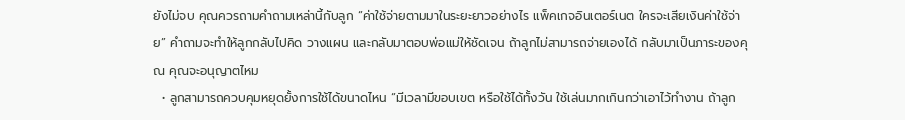ยังไม่จบ คุณควรถามคำถามเหล่านี้กับลูก “ค่าใช้จ่ายตามมาในระยะยาวอย่างไร แพ็คเกจอินเตอร์เนต ใครจะเสียเงินค่าใช้จ่าย” คำถามจะทำให้ลูกกลับไปคิด วางแผน และกลับมาตอบพ่อแม่ให้ชัดเจน ถ้าลูกไม่สามารถจ่ายเองได้ กลับมาเป็นภาระของคุณ คุณจะอนุญาตไหม
  • ลูกสามารถควบคุมหยุดยั้งการใช้ได้ขนาดไหน “มีเวลามีขอบเขต หรือใช้ได้ทั้งวัน ใช้เล่นมากเกินกว่าเอาไว้ทำงาน ถ้าลูก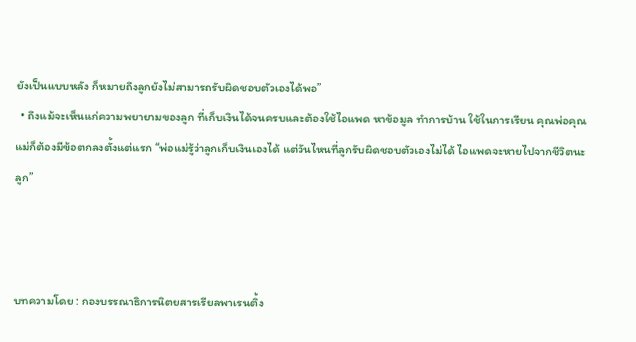ยังเป็นแบบหลัง ก็หมายถึงลูกยังไม่สามารถรับผิดชอบตัวเองได้พอ”
  • ถึงแม้จะเห็นแก่ความพยายามของลูก ที่เก็บเงินได้จนครบและต้องใช้ไอแพด หาข้อมูล ทำการบ้าน ใช้ในการเรียน คุณพ่อคุณแม่ก็ต้องมีข้อตกลงตั้งแต่แรก “พ่อแม่รู้ว่าลูกเก็บเงินเองได้ แต่วันไหนที่ลูกรับผิดชอบตัวเองไม่ได้ ไอแพดจะหายไปจากชีวิตนะลูก”



บทความโดย : กองบรรณาธิการนิตยสารเรียลพาเรนติ้ง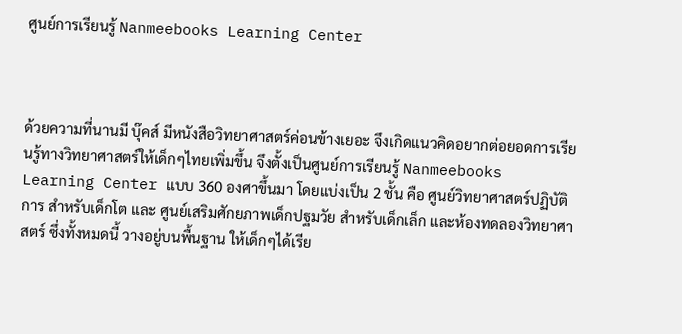ศูนย์การเรียนรู้ Nanmeebooks Learning Center



ด้วยความที่นานมี บุ๊คส์ มีหนังสือวิทยาศาสตร์ค่อนข้างเยอะ จึงเกิดแนวคิดอยากต่อยอดการเรียนรู้ทางวิทยาศาสตร์ให้เด็กๆไทยเพิ่มขึ้น จึงตั้งเป็นศูนย์การเรียนรู้ Nanmeebooks Learning Center แบบ 360 องศาขึ้นมา โดยแบ่งเป็น 2 ชั้น คือ ศูนย์วิทยาศาสตร์ปฏิบัติการ สำหรับเด็กโต และ ศูนย์เสริมศักยภาพเด็กปฐมวัย สำหรับเด็กเล็ก และห้องทดลองวิทยาศาสตร์ ซึ่งทั้งหมดนี้ วางอยู่บนพื้นฐาน ให้เด็กๆได้เรีย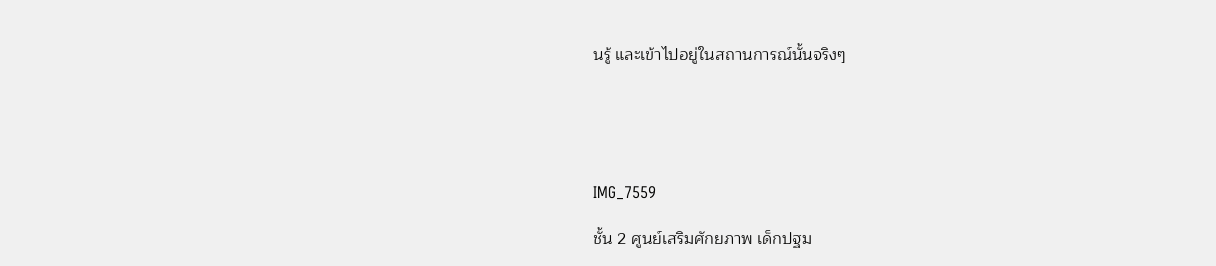นรู้ และเข้าไปอยู่ในสถานการณ์นั้นจริงๆ





IMG_7559

ชั้น 2 ศูนย์เสริมศักยภาพ เด็กปฐม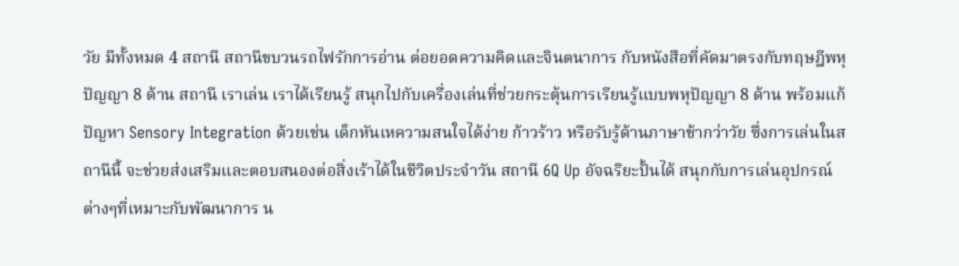วัย มีทั้งหมด 4 สถานี สถานีขบวนรถไฟรักการอ่าน ต่อยอดความคิดและจินตนาการ กับหนังสือที่คัดมาตรงกับทฤษฎีพหุปัญญา 8 ด้าน สถานี เราเล่น เราได้เรียนรู้ สนุกไปกับเครื่องเล่นที่ช่วยกระตุ้นการเรียนรู้แบบพหุปัญญา 8 ด้าน พร้อมแก้ปัญหา Sensory Integration ด้วยเช่น เด็กหันเหความสนใจได้ง่าย ก้าวร้าว หรือรับรู้ด้านภาษาช้ากว่าวัย ซึ่งการเล่นในสถานีนี้ จะช่วยส่งเสริมและตอบสนองต่อสิ่งเร้าได้ในชีวิตประจำวัน สถานี 6Q Up อัจฉริยะปั้นได้ สนุกกับการเล่นอุปกรณ์ต่างๆที่เหมาะกับพัฒนาการ น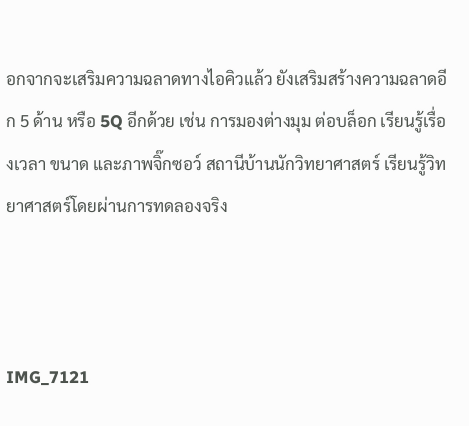อกจากจะเสริมความฉลาดทางไอคิวแล้ว ยังเสริมสร้างความฉลาดอีก 5 ด้าน หรือ 5Q อีกด้วย เช่น การมองต่างมุม ต่อบล็อก เรียนรู้เรื่องเวลา ขนาด และภาพจิ๊กซอว์ สถานีบ้านนักวิทยาศาสตร์ เรียนรู้วิทยาศาสตร์โดยผ่านการทดลองจริง



IMG_7121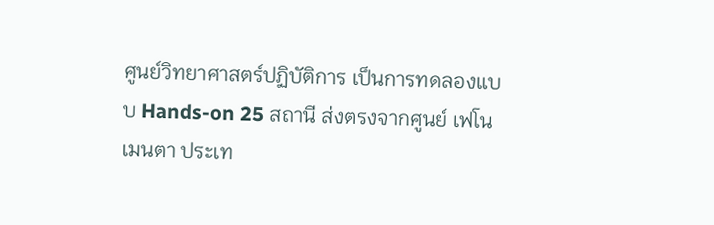ศูนย์วิทยาศาสตร์ปฏิบัติการ เป็นการทดลองแบบ Hands-on 25 สถานี ส่งตรงจากศูนย์ เฟโนเมนตา ประเท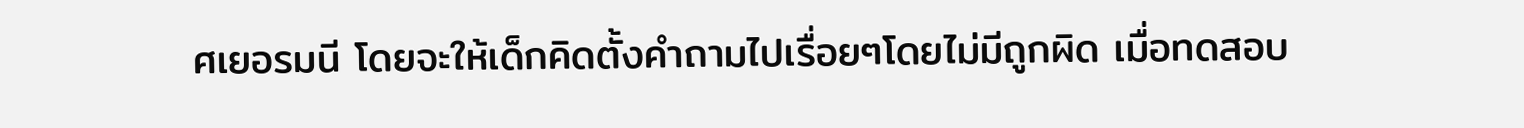ศเยอรมนี โดยจะให้เด็กคิดตั้งคำถามไปเรื่อยๆโดยไม่มีถูกผิด เมื่อทดสอบ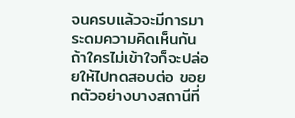จนครบแล้วจะมีการมาระดมความคิดเห็นกัน ถ้าใครไม่เข้าใจก็จะปล่อยให้ไปทดสอบต่อ ขอยกตัวอย่างบางสถานีที่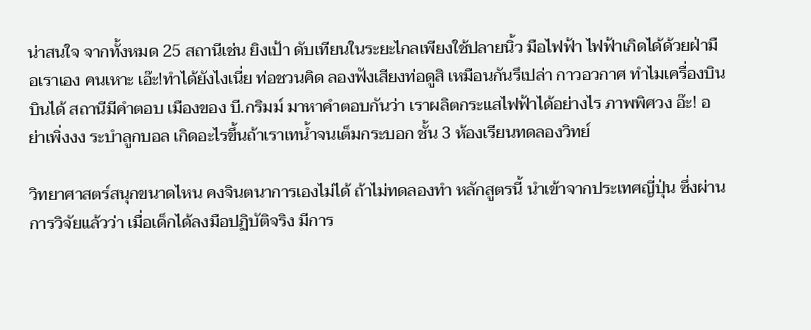น่าสนใจ จากทั้งหมด 25 สถานีเช่น ยิงเป้า ดับเทียนในระยะไกลเพียงใช้ปลายนิ้ว มือไฟฟ้า ไฟฟ้าเกิดได้ด้วยฝ่ามือเราเอง คนเหาะ เอ๊ะ!ทำได้ยังไงเนี่ย ท่อชวนคิด ลองฟังเสียงท่อดูสิ เหมือนกันรึเปล่า กาวอวกาศ ทำไมเครื่องบิน บินได้ สถานีมีคำตอบ เมืองของ บี.กริมม์ มาหาคำตอบกันว่า เราผลิตกระแสไฟฟ้าได้อย่างไร ภาพพิศวง อ๊ะ! อย่าเพิ่งงง ระบำลูกบอล เกิดอะไรขึ้นถ้าเราเทน้ำจนเต็มกระบอก ชั้น 3 ห้องเรียนทดลองวิทย์

วิทยาศาสตร์สนุกขนาดไหน คงจินตนาการเองไม่ได้ ถ้าไม่ทดลองทำ หลักสูตรนี้ นำเข้าจากประเทศญี่ปุ่น ซึ่งผ่านการวิจัยแล้วว่า เมื่อเด็กได้ลงมือปฏิบัติจริง มีการ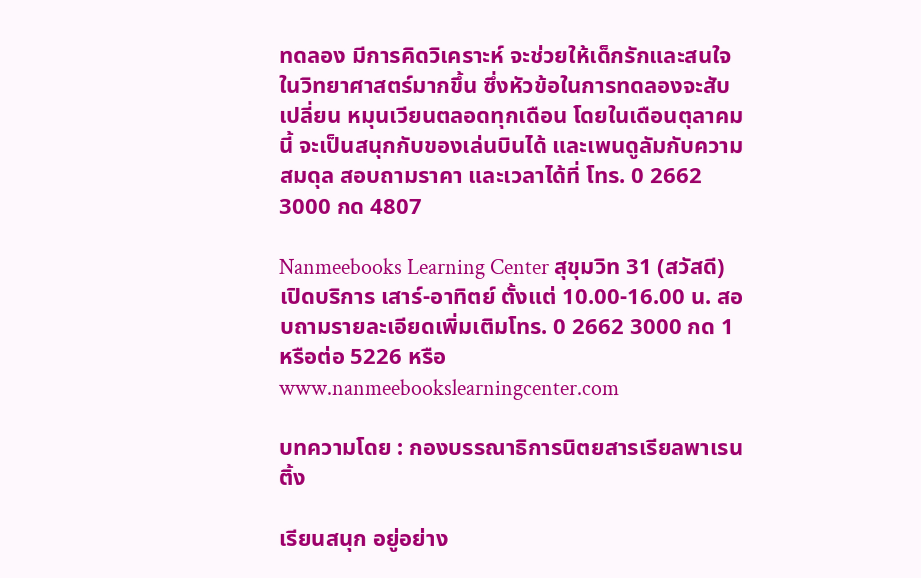ทดลอง มีการคิดวิเคราะห์ จะช่วยให้เด็กรักและสนใจในวิทยาศาสตร์มากขึ้น ซึ่งหัวข้อในการทดลองจะสับเปลี่ยน หมุนเวียนตลอดทุกเดือน โดยในเดือนตุลาคมนี้ จะเป็นสนุกกับของเล่นบินได้ และเพนดูลัมกับความสมดุล สอบถามราคา และเวลาได้ที่ โทร. 0 2662 3000 กด 4807

Nanmeebooks Learning Center สุขุมวิท 31 (สวัสดี) เปิดบริการ เสาร์-อาทิตย์ ตั้งแต่ 10.00-16.00 น. สอบถามรายละเอียดเพิ่มเติมโทร. 0 2662 3000 กด 1 หรือต่อ 5226 หรือ www.nanmeebookslearningcenter.com

บทความโดย : กองบรรณาธิการนิตยสารเรียลพาเรนติ้ง

เรียนสนุก อยู่อย่าง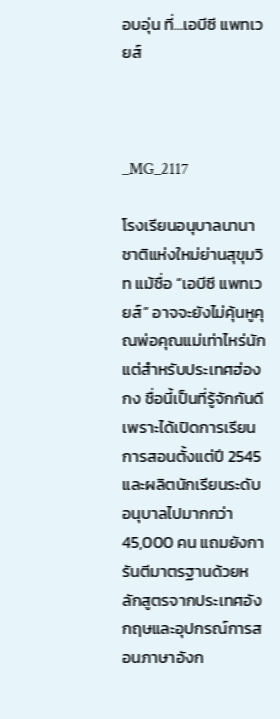อบอุ่น ที่…เอบีซี แพทเวยส์



_MG_2117

โรงเรียนอนุบาลนานาชาติแห่งใหม่ย่านสุขุมวิท แม้ชื่อ “เอบีซี แพทเวยส์” อาจจะยังไม่คุ้นหูคุณพ่อคุณแม่เท่าไหร่นัก แต่สำหรับประเทศฮ่องกง ชื่อนี้เป็นที่รู้จักกันดี เพราะได้เปิดการเรียนการสอนตั้งแต่ปี 2545 และผลิตนักเรียนระดับอนุบาลไปมากกว่า 45,000 คน แถมยังการันตีมาตรฐานด้วยหลักสูตรจากประเทศอังกฤษและอุปกรณ์การสอนภาษาอังก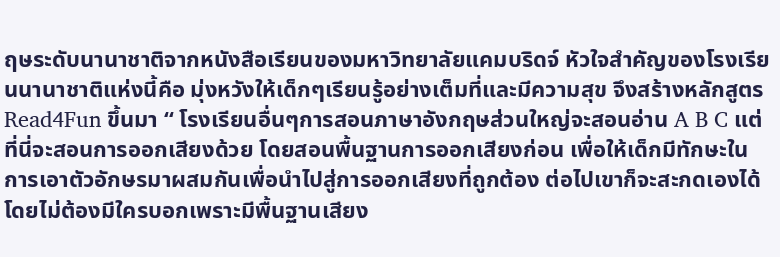ฤษระดับนานาชาติจากหนังสือเรียนของมหาวิทยาลัยแคมบริดจ์ หัวใจสำคัญของโรงเรียนนานาชาติแห่งนี้คือ มุ่งหวังให้เด็กๆเรียนรู้อย่างเต็มที่และมีความสุข จึงสร้างหลักสูตร Read4Fun ขึ้นมา “ โรงเรียนอื่นๆการสอนภาษาอังกฤษส่วนใหญ่จะสอนอ่าน A B C แต่ที่นี่จะสอนการออกเสียงด้วย โดยสอนพื้นฐานการออกเสียงก่อน เพื่อให้เด็กมีทักษะในการเอาตัวอักษรมาผสมกันเพื่อนำไปสู่การออกเสียงที่ถูกต้อง ต่อไปเขาก็จะสะกดเองได้โดยไม่ต้องมีใครบอกเพราะมีพื้นฐานเสียง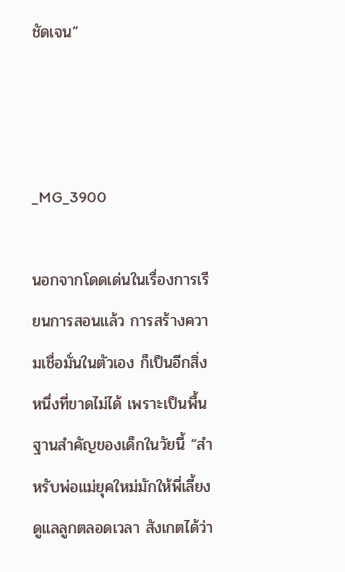ชัดเจน”



_MG_3900

นอกจากโดดเด่นในเรื่องการเรียนการสอนแล้ว การสร้างความเชื่อมั่นในตัวเอง ก็เป็นอีกสิ่งหนึ่งที่ขาดไม่ได้ เพราะเป็นพื้นฐานสำคัญของเด็กในวัยนี้ “สำหรับพ่อแม่ยุคใหม่มักให้พี่เลี้ยงดูแลลูกตลอดเวลา สังเกตได้ว่า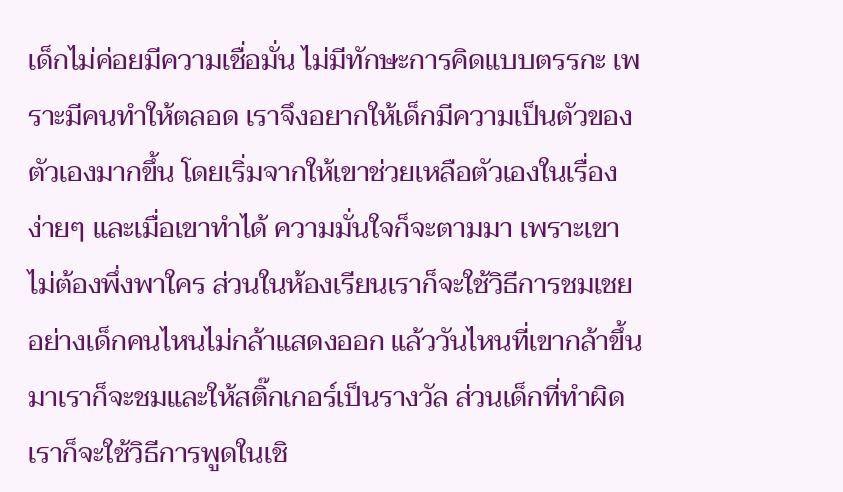เด็กไม่ค่อยมีความเชื่อมั่น ไม่มีทักษะการคิดแบบตรรกะ เพราะมีคนทำให้ตลอด เราจึงอยากให้เด็กมีความเป็นตัวของตัวเองมากขึ้น โดยเริ่มจากให้เขาช่วยเหลือตัวเองในเรื่องง่ายๆ และเมื่อเขาทำได้ ความมั่นใจก็จะตามมา เพราะเขาไม่ต้องพึ่งพาใคร ส่วนในห้องเรียนเราก็จะใช้วิธีการชมเชย อย่างเด็กคนไหนไม่กล้าแสดงออก แล้ววันไหนที่เขากล้าขึ้นมาเราก็จะชมและให้สติ๊กเกอร์เป็นรางวัล ส่วนเด็กที่ทำผิดเราก็จะใช้วิธีการพูดในเชิ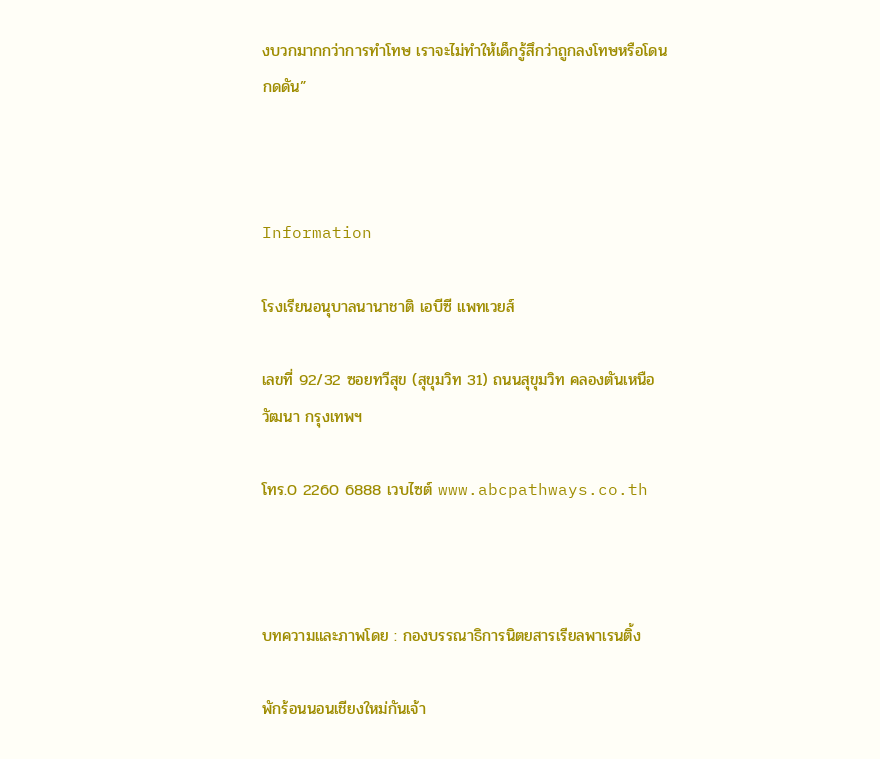งบวกมากกว่าการทำโทษ เราจะไม่ทำให้เด็กรู้สึกว่าถูกลงโทษหรือโดนกดดัน”



Information

โรงเรียนอนุบาลนานาชาติ เอบีซี แพทเวยส์

เลขที่ 92/32 ซอยทวีสุข (สุขุมวิท 31) ถนนสุขุมวิท คลองตันเหนือ วัฒนา กรุงเทพฯ

โทร.0 2260 6888 เวบไซต์ www.abcpathways.co.th



บทความและภาพโดย : กองบรรณาธิการนิตยสารเรียลพาเรนติ้ง

พักร้อนนอนเชียงใหม่กันเจ้า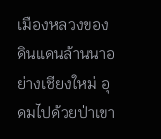เมืองหลวงของดินแดนล้านนาอย่างเชียงใหม่ อุดมไปด้วยป่าเขา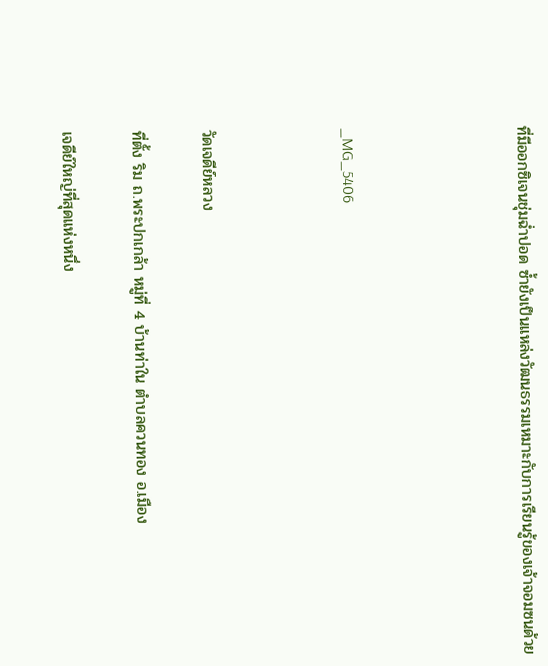ที่มีออกซิเจนชุ่มฉ่ำปอด ซ้ำยังเป็นแหล่งวัฒนธรรมเหมาะกับการเรียนรู้ของเจ้าจอมซนด้วย




_MG_5406



วัดเจดีย์หลวง

ที่ตั้ง ริม ถ.พระปกเกล้า หมู่ที่ 4 บ้านท่าใน ตำบลควนทอง อ.เมือง

เจดีย์ใหญ่ที่สุดแห่งหนึ่ง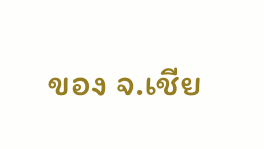ของ จ.เชีย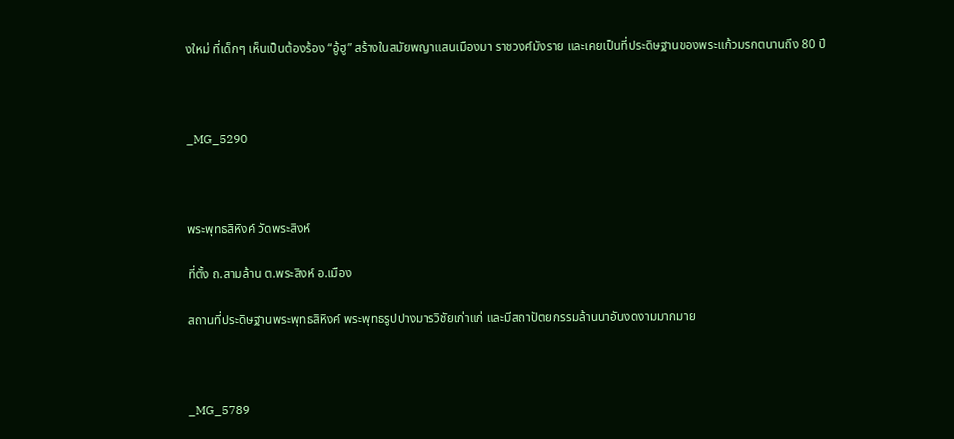งใหม่ ที่เด็กๆ เห็นเป็นต้องร้อง “อู้ฮู” สร้างในสมัยพญาแสนเมืองมา ราชวงศ์มังราย และเคยเป็นที่ประดิษฐานของพระแก้วมรกตนานถึง 80 ปี



_MG_5290



พระพุทธสิหิงค์ วัดพระสิงห์

ที่ตั้ง ถ.สามล้าน ต.พระสิงห์ อ.เมือง

สถานที่ประดิษฐานพระพุทธสิหิงค์ พระพุทธรูปปางมารวิชัยเก่าแก่ และมีสถาปัตยกรรมล้านนาอันงดงามมากมาย



_MG_5789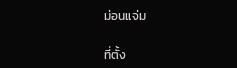ม่อนแจ่ม

ที่ตั้ง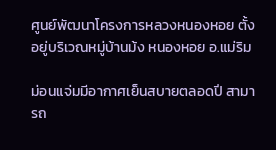ศูนย์พัฒนาโครงการหลวงหนองหอย ตั้งอยู่บริเวณหมู่บ้านม้ง หนองหอย อ.แม่ริม

ม่อนแจ่มมีอากาศเย็นสบายตลอดปี สามารถ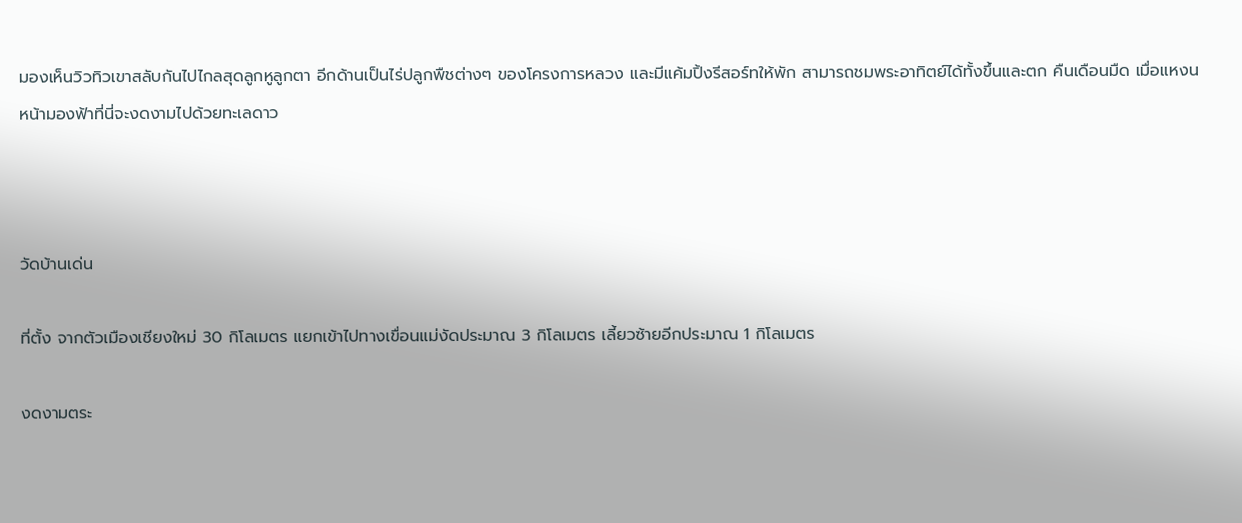มองเห็นวิวทิวเขาสลับกันไปไกลสุดลูกหูลูกตา อีกด้านเป็นไร่ปลูกพืชต่างๆ ของโครงการหลวง และมีแค้มปิ้งรีสอร์ทให้พัก สามารถชมพระอาทิตย์ได้ทั้งขึ้นและตก คืนเดือนมืด เมื่อแหงนหน้ามองฟ้าที่นี่จะงดงามไปด้วยทะเลดาว



วัดบ้านเด่น

ที่ตั้ง จากตัวเมืองเชียงใหม่ 30 กิโลเมตร แยกเข้าไปทางเขื่อนแม่งัดประมาณ 3 กิโลเมตร เลี้ยวซ้ายอีกประมาณ 1 กิโลเมตร

งดงามตระ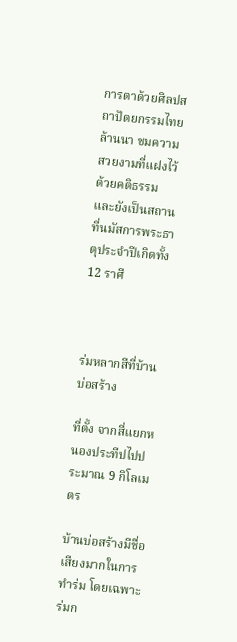การตาด้วยศิลปสถาปัตยกรรมไทยล้านนา ชมความสวยงามที่แฝงไว้ด้วยคติธรรม และยังเป็นสถานที่นมัสการพระธาตุประจำปีเกิดทั้ง 12 ราศี



ร่มหลากสีที่บ้านบ่อสร้าง

ที่ตั้ง จากสี่แยกหนองประทีปไปประมาณ 9 กิโลเมตร

บ้านบ่อสร้างมีชื่อเสียงมากในการทำร่ม โดยเฉพาะร่มก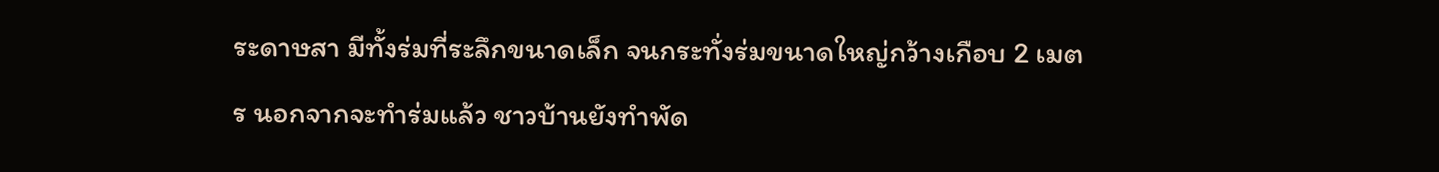ระดาษสา มีทั้งร่มที่ระลึกขนาดเล็ก จนกระทั่งร่มขนาดใหญ่กว้างเกือบ 2 เมตร นอกจากจะทำร่มแล้ว ชาวบ้านยังทำพัด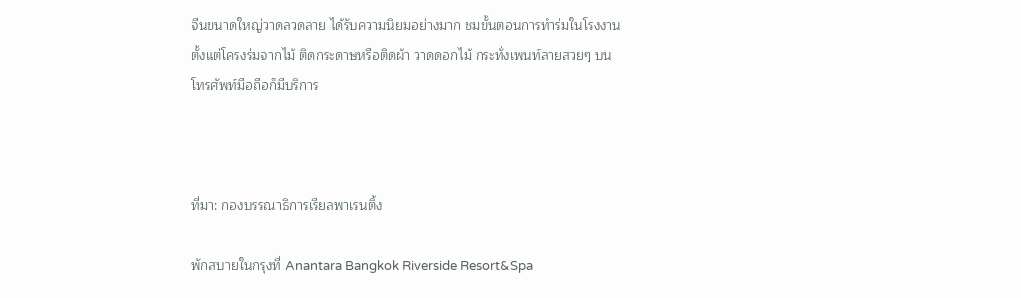จีนขนาดใหญ่วาดลวดลาย ได้รับความนิยมอย่างมาก ชมขั้นตอนการทำร่มในโรงงานตั้งแต่โครงร่มจากไม้ ติดกระดาษหรือติดผ้า วาดดอกไม้ กระทั่งเพนท์ลายสวยๆ บนโทรศัพท์มือถือก็มีบริการ



ที่มา: กองบรรณาธิการเรียลพาเรนติ้ง

พักสบายในกรุงที่ Anantara Bangkok Riverside Resort&Spa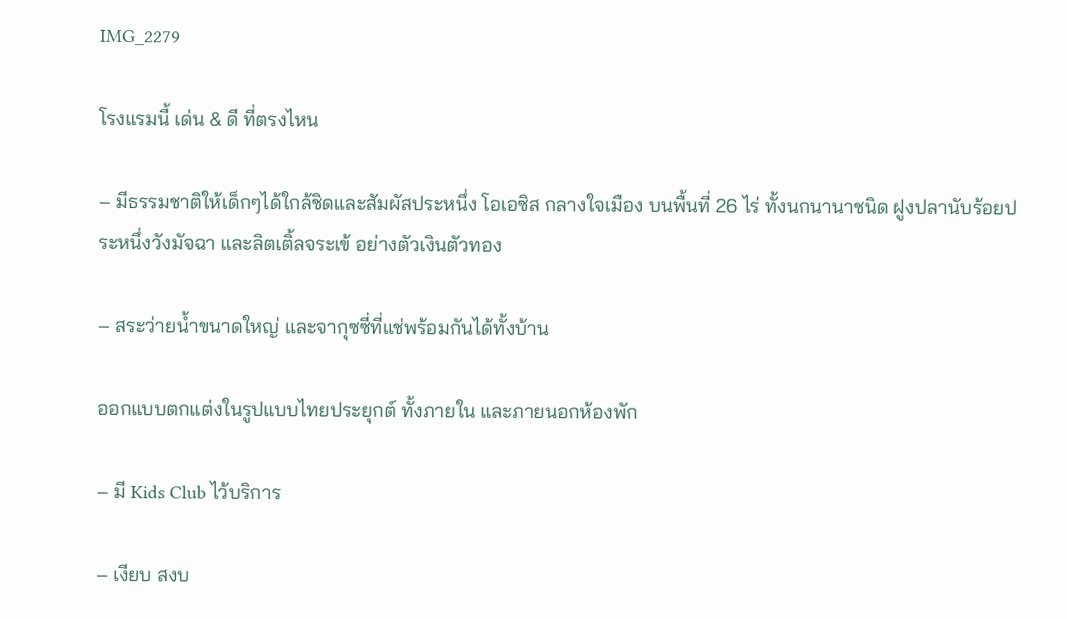IMG_2279

โรงแรมนี้ เด่น & ดี ที่ตรงไหน

– มีธรรมชาติให้เด็กๆได้ใกล้ชิดและสัมผัสประหนึ่ง โอเอซิส กลางใจเมือง บนพื้นที่ 26 ไร่ ทั้งนกนานาชนิด ฝูงปลานับร้อยประหนึ่งวังมัจฉา และลิตเติ้ลจระเข้ อย่างตัวเงินตัวทอง

– สระว่ายน้ำขนาดใหญ่ และจากุซซี่ที่แช่พร้อมกันได้ทั้งบ้าน

ออกแบบตกแต่งในรูปแบบไทยประยุกต์ ทั้งภายใน และภายนอกห้องพัก

– มี Kids Club ไว้บริการ

– เงียบ สงบ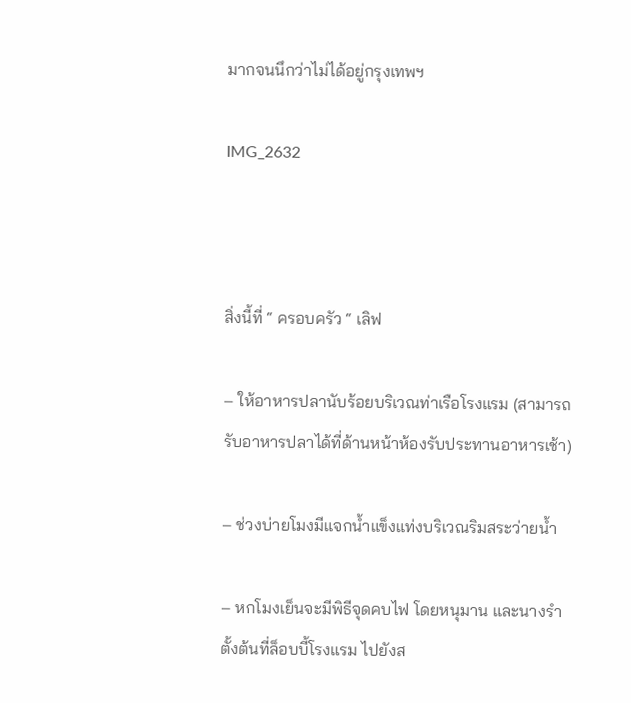มากจนนึกว่าไม่ได้อยู่กรุงเทพฯ

IMG_2632



สิ่งนี้ที่ “ ครอบครัว “ เลิฟ

– ให้อาหารปลานับร้อยบริเวณท่าเรือโรงแรม (สามารถรับอาหารปลาได้ที่ด้านหน้าห้องรับประทานอาหารเช้า)

– ช่วงบ่ายโมงมีแจกน้ำแข็งแท่งบริเวณริมสระว่ายน้ำ

– หกโมงเย็นจะมีพิธีจุดคบไฟ โดยหนุมาน และนางรำ ตั้งต้นที่ล็อบบี้โรงแรม ไปยังส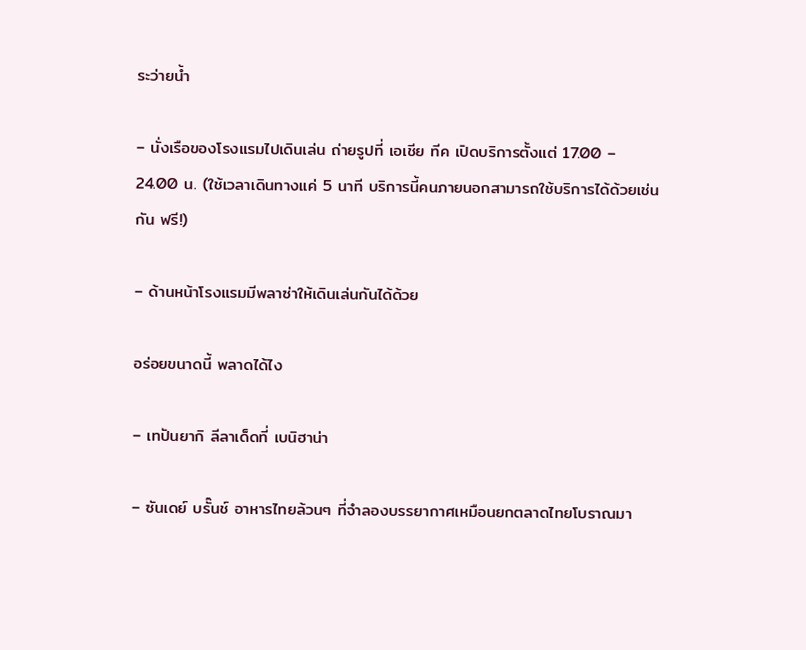ระว่ายน้ำ

– นั่งเรือของโรงแรมไปเดินเล่น ถ่ายรูปที่ เอเชีย ทีค เปิดบริการตั้งแต่ 17.00 – 24.00 น. (ใช้เวลาเดินทางแค่ 5 นาที บริการนี้คนภายนอกสามารถใช้บริการได้ด้วยเช่นกัน ฟรี!)

– ด้านหน้าโรงแรมมีพลาซ่าให้เดินเล่นกันได้ด้วย

อร่อยขนาดนี้ พลาดได้ไง

– เทปันยากิ ลีลาเด็ดที่ เบนิฮาน่า

– ซันเดย์ บรั๊นช์ อาหารไทยล้วนๆ ที่จำลองบรรยากาศเหมือนยกตลาดไทยโบราณมา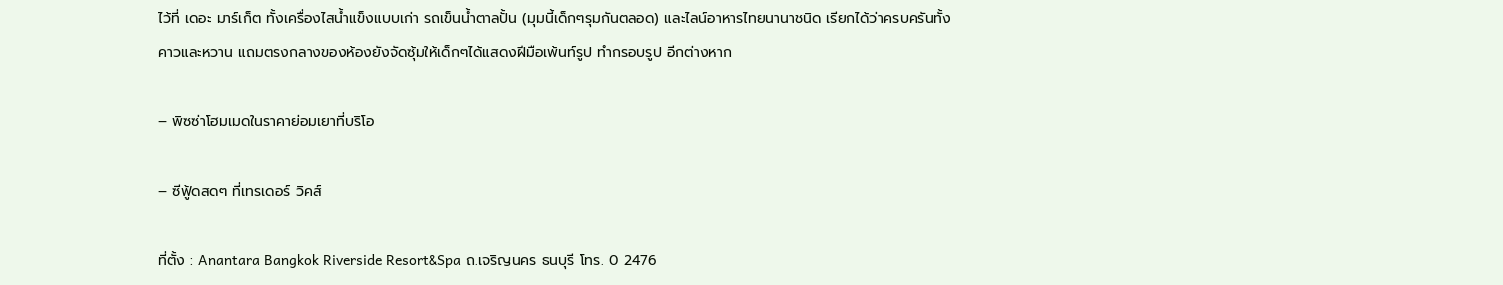ไว้ที่ เดอะ มาร์เก็ต ทั้งเครื่องไสน้ำแข็งแบบเก่า รถเข็นน้ำตาลปั้น (มุมนี้เด็กๆรุมกันตลอด) และไลน์อาหารไทยนานาชนิด เรียกได้ว่าครบครันทั้งคาวและหวาน แถมตรงกลางของห้องยังจัดซุ้มให้เด็กๆได้แสดงฝีมือเพ้นท์รูป ทำกรอบรูป อีกต่างหาก

– พิซซ่าโฮมเมดในราคาย่อมเยาที่บริโอ

– ซีฟู้ดสดๆ ที่เทรเดอร์ วิคส์

ที่ตั้ง : Anantara Bangkok Riverside Resort&Spa ถ.เจริญนคร ธนบุรี โทร. 0 2476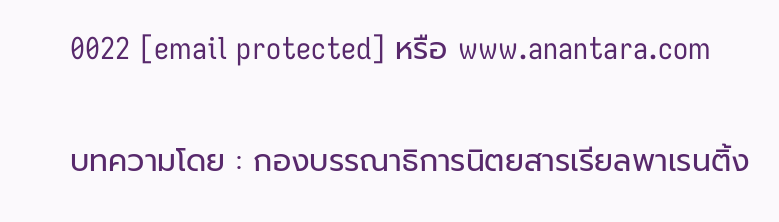0022 [email protected] หรือ www.anantara.com

บทความโดย : กองบรรณาธิการนิตยสารเรียลพาเรนติ้ง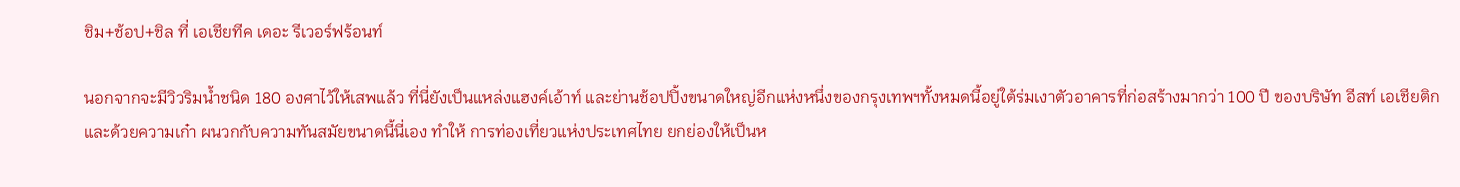ชิม+ช้อป+ชิล ที่ เอเชียทีค เดอะ รีเวอร์ฟร้อนท์

นอกจากจะมีวิวริมน้ำชนิด 180 องศาไว้ให้เสพแล้ว ที่นี่ยังเป็นแหล่งแฮงค์เอ้าท์ และย่านช้อปปิ้งขนาดใหญ่อีกแห่งหนึ่งของกรุงเทพฯทั้งหมดนี้อยู่ใต้ร่มเงาตัวอาคารที่ก่อสร้างมากว่า 100 ปี ของบริษัท อีสท์ เอเชียติก และด้วยความเก๋า ผนวกกับความทันสมัยขนาดนี้นี่เอง ทำให้ การท่องเที่ยวแห่งประเทศไทย ยกย่องให้เป็นห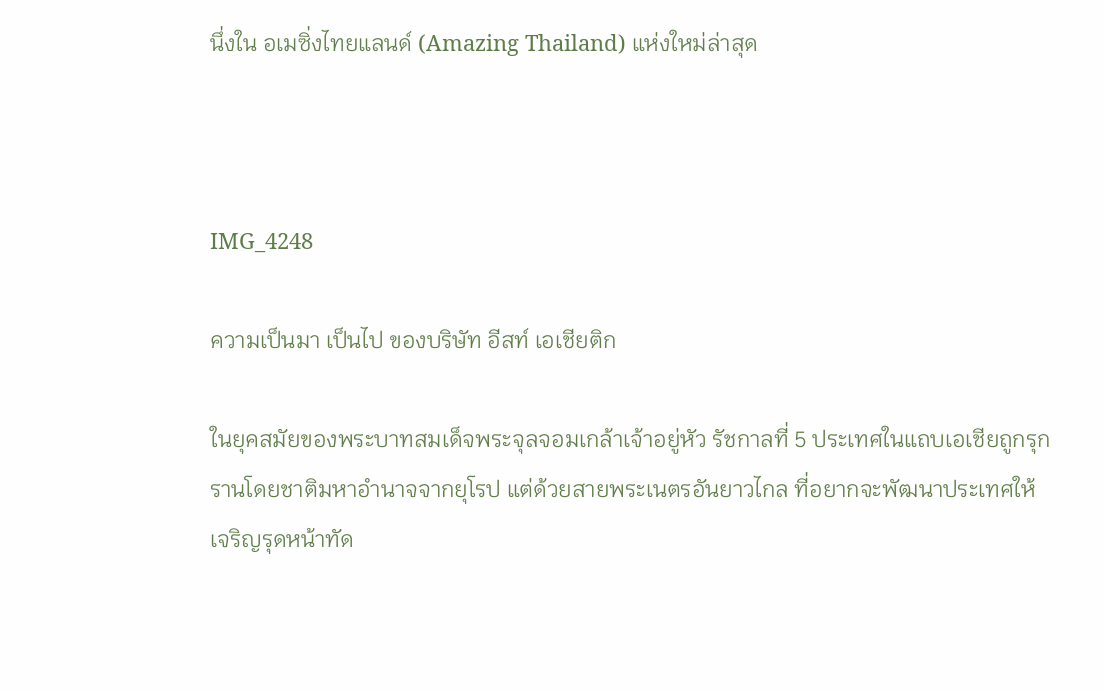นึ่งใน อเมซิ่งไทยแลนด์ (Amazing Thailand) แห่งใหม่ล่าสุด



IMG_4248

ความเป็นมา เป็นไป ของบริษัท อีสท์ เอเชียติก

ในยุคสมัยของพระบาทสมเด็จพระจุลจอมเกล้าเจ้าอยู่หัว รัชกาลที่ 5 ประเทศในแถบเอเชียถูกรุกรานโดยชาติมหาอำนาจจากยุโรป แต่ด้วยสายพระเนตรอันยาวไกล ที่อยากจะพัฒนาประเทศให้เจริญรุดหน้าทัด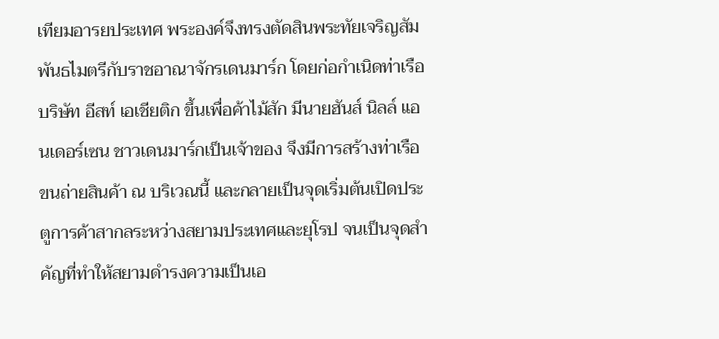เทียมอารยประเทศ พระองค์จึงทรงตัดสินพระทัยเจริญสัมพันธไมตรีกับราชอาณาจักรเดนมาร์ก โดยก่อกำเนิดท่าเรือบริษัท อีสท์ เอเชียติก ขึ้นเพื่อค้าไม้สัก มีนายฮันส์ นิลล์ แอนเดอร์เซน ชาวเดนมาร์กเป็นเจ้าของ จึงมีการสร้างท่าเรือขนถ่ายสินค้า ณ บริเวณนี้ และกลายเป็นจุดเริ่มต้นเปิดประตูการค้าสากลระหว่างสยามประเทศและยุโรป จนเป็นจุดสำคัญที่ทำให้สยามดำรงความเป็นเอ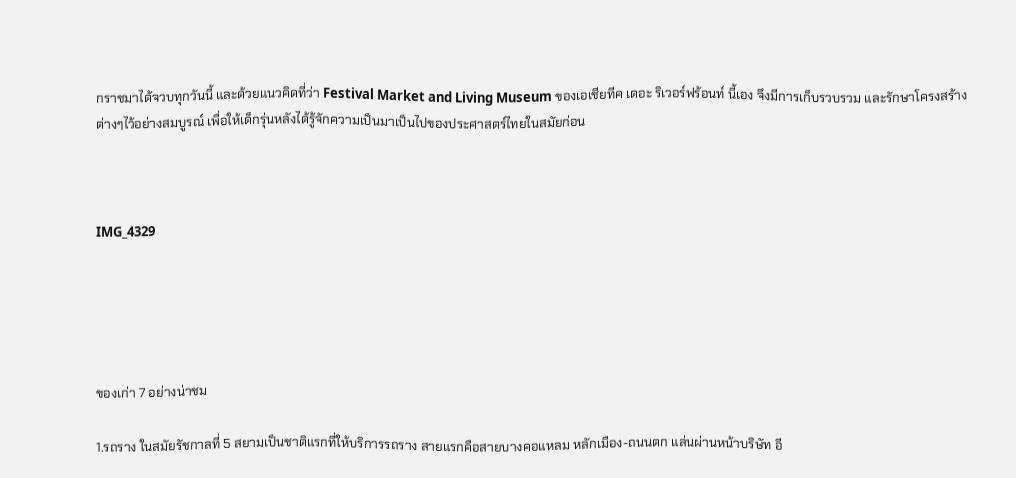กราชมาได้จวบทุกวันนี้ และด้วยแนวคิดที่ว่า Festival Market and Living Museum ของเอเชียทีค เดอะ ริเวอร์ฟร้อนท์ นี้เอง จึงมีการเก็บรวบรวม และรักษาโครงสร้างต่างๆไว้อย่างสมบูรณ์ เพื่อให้เด็กรุ่นหลังได้รู้จักความเป็นมาเป็นไปของประศาสตร์ไทยในสมัยก่อน



IMG_4329





ของเก่า 7 อย่างน่าชม

1.รถราง ในสมัยรัชกาลที่ 5 สยามเป็นชาติแรกที่ให้บริการรถราง สายแรกคือสายบางคอแหลม หลักเมือง-ถนนตก แล่นผ่านหน้าบริษัท อี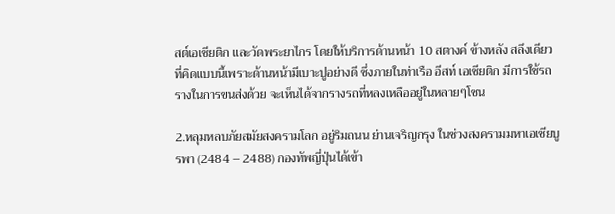สต์เอเชียติก และวัดพระยาไกร โดยให้บริการด้านหน้า 10 สตางค์ ข้างหลัง สลึงเดียว ที่คิดแบบนี้เพราะด้านหน้ามีเบาะปูอย่างดี ซึ่งภายในท่าเรือ อีสท์ เอเชียติก มีการใช้รถรางในการขนส่งด้วย จะเห็นได้จากรางรถที่หลงเหลืออยู่ในหลายๆโซน

2.หลุมหลบภัยสมัยสงครามโลก อยู่ริมถนน ย่านเจริญกรุง ในช่วงสงครามมหาเอเชียบูรพา (2484 – 2488) กองทัพญี่ปุ่นได้เข้า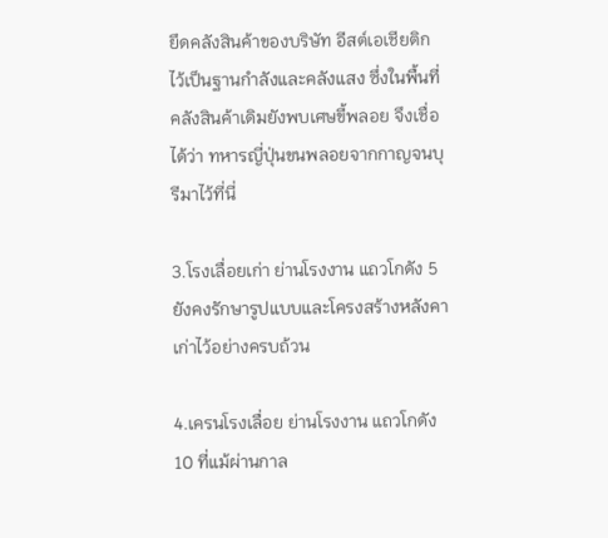ยึดคลังสินค้าของบริษัท อีสต์เอเชียติก ไว้เป็นฐานกำลังและคลังแสง ซึ่งในพื้นที่คลังสินค้าเดิมยังพบเศษขี้พลอย จึงเชื่อได้ว่า ทหารญี่ปุ่นขนพลอยจากกาญจนบุรีมาไว้ที่นี่

3.โรงเลื่อยเก่า ย่านโรงงาน แถวโกดัง 5 ยังคงรักษารูปแบบและโครงสร้างหลังคาเก่าไว้อย่างครบถ้วน

4.เครนโรงเลื่อย ย่านโรงงาน แถวโกดัง 10 ที่แม้ผ่านกาล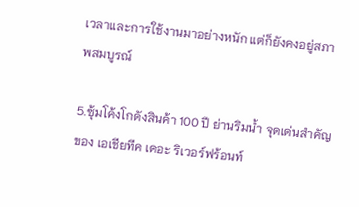เวลาและการใช้งานมาอย่างหนัก แต่ก็ยังคงอยู่สภาพสมบูรณ์

5.ซุ้มโค้งโกดังสินค้า 100 ปี ย่านริมน้ำ จุดเด่นสำคัญของ เอเชียทีค เดอะ ริเวอร์ฟร้อนท์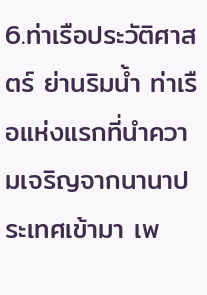6.ท่าเรือประวัติศาสตร์ ย่านริมน้ำ ท่าเรือแห่งแรกที่นำความเจริญจากนานาประเทศเข้ามา เพ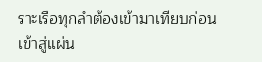ราะเรือทุกลำต้องเข้ามาเทียบก่อนเข้าสู่แผ่น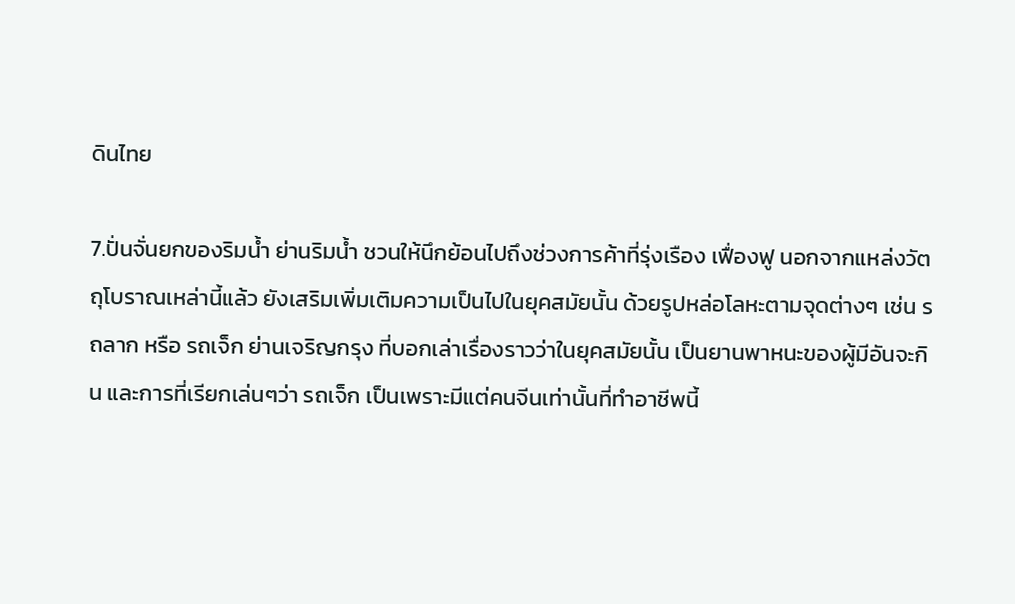ดินไทย

7.ปั่นจั่นยกของริมน้ำ ย่านริมน้ำ ชวนให้นึกย้อนไปถึงช่วงการค้าที่รุ่งเรือง เฟื่องฟู นอกจากแหล่งวัตถุโบราณเหล่านี้แล้ว ยังเสริมเพิ่มเติมความเป็นไปในยุคสมัยนั้น ด้วยรูปหล่อโลหะตามจุดต่างๆ เช่น รถลาก หรือ รถเจ็ก ย่านเจริญกรุง ที่บอกเล่าเรื่องราวว่าในยุคสมัยนั้น เป็นยานพาหนะของผู้มีอันจะกิน และการที่เรียกเล่นๆว่า รถเจ็ก เป็นเพราะมีแต่คนจีนเท่านั้นที่ทำอาชีพนี้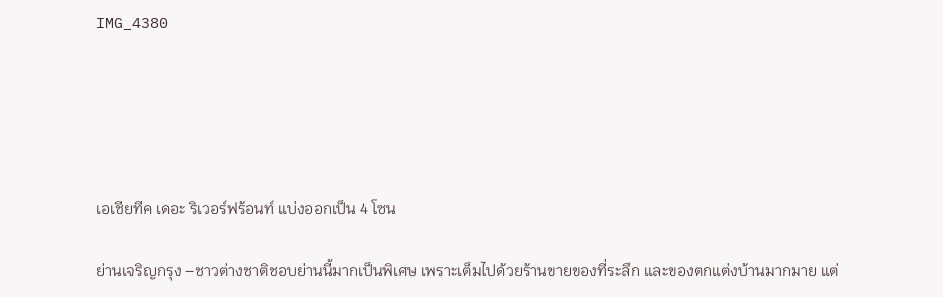IMG_4380





เอเชียทีค เดอะ ริเวอร์ฟร้อนท์ แบ่งออกเป็น 4 โซน

ย่านเจริญกรุง –ชาวต่างชาติชอบย่านนี้มากเป็นพิเศษ เพราะเต็มไปด้วยร้านขายของที่ระลึก และของตกแต่งบ้านมากมาย แต่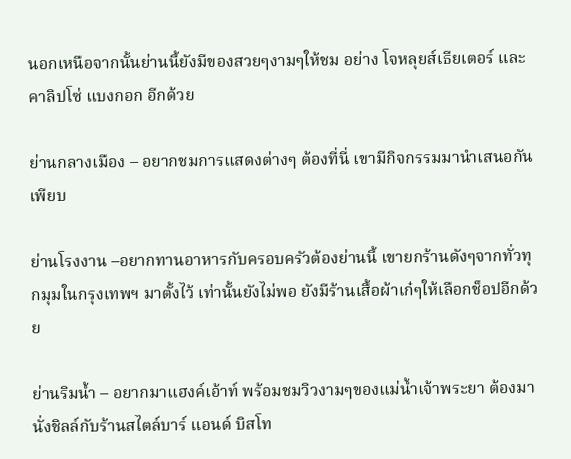นอกเหนือจากนั้นย่านนี้ยังมีของสวยๆงามๆให้ชม อย่าง โจหลุยส์เธียเตอร์ และ คาลิปโซ่ แบงกอก อีกด้วย

ย่านกลางเมือง – อยากชมการแสดงต่างๆ ต้องที่นี่ เขามีกิจกรรมมานำเสนอกันเพียบ

ย่านโรงงาน –อยากทานอาหารกับครอบครัวต้องย่านนี้ เขายกร้านดังๆจากทั่วทุกมุมในกรุงเทพฯ มาตั้งไว้ เท่านั้นยังไม่พอ ยังมีร้านเสื้อผ้าเก๋ๆให้เลือกช็อปอีกด้วย

ย่านริมน้ำ – อยากมาแฮงค์เอ้าท์ พร้อมชมวิวงามๆของแม่น้ำเจ้าพระยา ต้องมานั่งชิลล์กับร้านสไตล์บาร์ แอนด์ บิสโท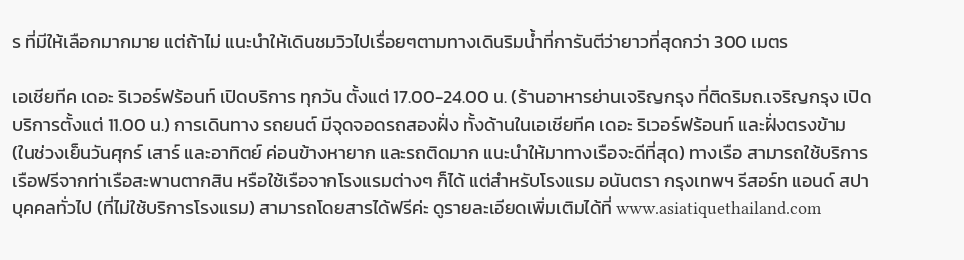ร ที่มีให้เลือกมากมาย แต่ถ้าไม่ แนะนำให้เดินชมวิวไปเรื่อยๆตามทางเดินริมน้ำที่การันตีว่ายาวที่สุดกว่า 300 เมตร

เอเชียทีค เดอะ ริเวอร์ฟร้อนท์ เปิดบริการ ทุกวัน ตั้งแต่ 17.00-24.00 น. (ร้านอาหารย่านเจริญกรุง ที่ติดริมถ.เจริญกรุง เปิดบริการตั้งแต่ 11.00 น.) การเดินทาง รถยนต์ มีจุดจอดรถสองฝั่ง ทั้งด้านในเอเชียทีค เดอะ ริเวอร์ฟร้อนท์ และฝั่งตรงข้าม (ในช่วงเย็นวันศุกร์ เสาร์ และอาทิตย์ ค่อนข้างหายาก และรถติดมาก แนะนำให้มาทางเรือจะดีที่สุด) ทางเรือ สามารถใช้บริการเรือฟรีจากท่าเรือสะพานตากสิน หรือใช้เรือจากโรงแรมต่างๆ ก็ได้ แต่สำหรับโรงแรม อนันตรา กรุงเทพฯ รีสอร์ท แอนด์ สปา บุคคลทั่วไป (ที่ไม่ใช้บริการโรงแรม) สามารถโดยสารได้ฟรีค่ะ ดูรายละเอียดเพิ่มเติมได้ที่ www.asiatiquethailand.com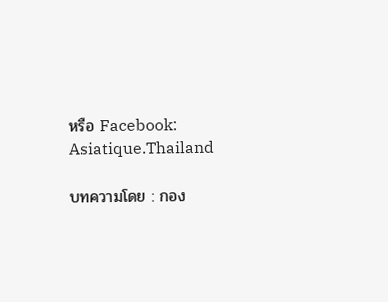หรือ Facebook: Asiatique.Thailand

บทความโดย : กอง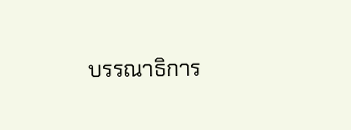บรรณาธิการ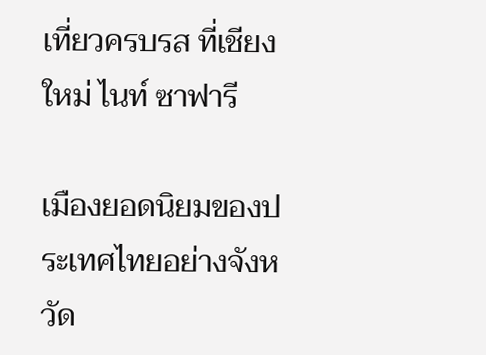เที่ยวครบรส ที่เชียงใหม่ ไนท์ ซาฟารี

เมืองยอดนิยมของประเทศไทยอย่างจังหวัด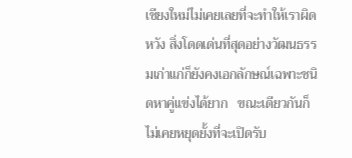เชียงใหม่ไม่เคยเลยที่จะทำให้เราผิดหวัง สิ่งโดดเด่นที่สุดอย่างวัฒนธรรมเก่าแก่ก็ยังคงเอกลักษณ์เฉพาะชนิดหาคู่แข่งได้ยาก   ขณะเดียวกันก็ไม่เคยหยุดยั้งที่จะเปิดรับ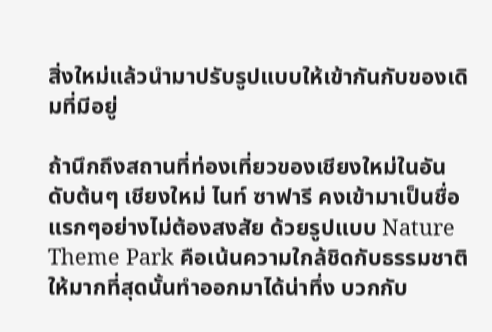สิ่งใหม่แล้วนำมาปรับรูปแบบให้เข้ากันกับของเดิมที่มีอยู่

ถ้านึกถึงสถานที่ท่องเที่ยวของเชียงใหม่ในอันดับต้นๆ เชียงใหม่ ไนท์ ซาฟารี คงเข้ามาเป็นชื่อแรกๆอย่างไม่ต้องสงสัย ด้วยรูปแบบ Nature Theme Park คือเน้นความใกล้ชิดกับธรรมชาติให้มากที่สุดนั้นทำออกมาได้น่าทึ่ง บวกกับ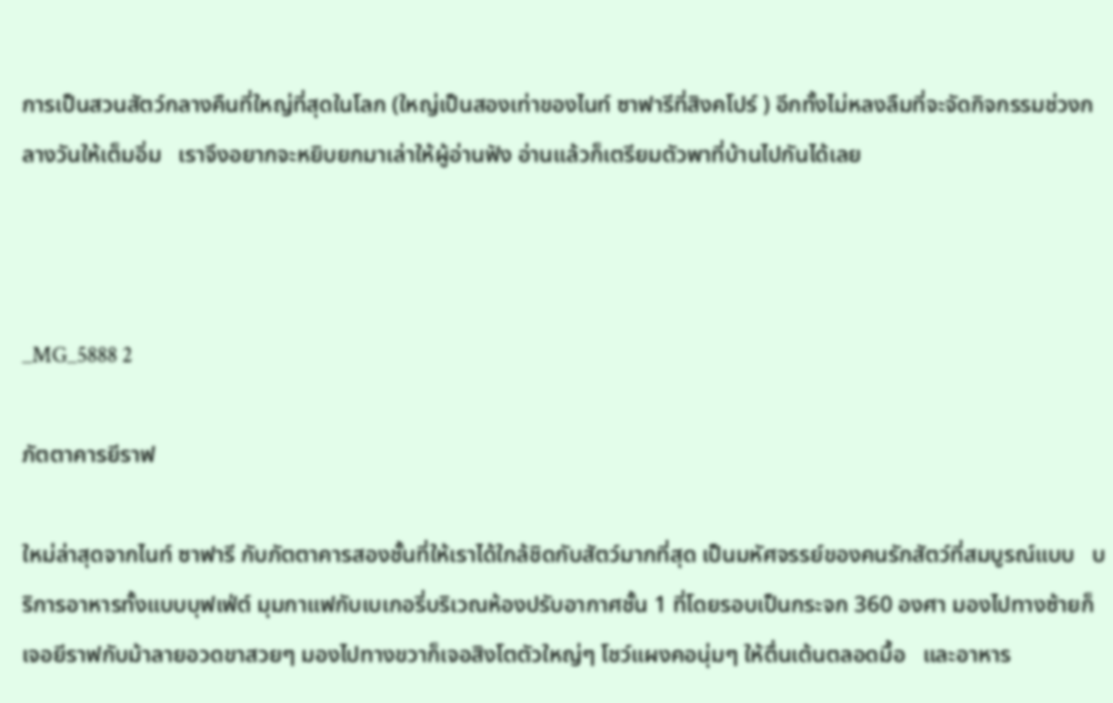การเป็นสวนสัตว์กลางคืนที่ใหญ่ที่สุดในโลก (ใหญ่เป็นสองเท่าของไนท์ ซาฟารีที่สิงคโปร์ ) อีกทั้งไม่หลงลืมที่จะจัดกิจกรรมช่วงกลางวันให้เต็มอิ่ม   เราจึงอยากจะหยิบยกมาเล่าให้ผู้อ่านฟัง อ่านแล้วก็เตรียมตัวพาที่บ้านไปกันได้เลย



_MG_5888 2

ภัตตาคารยีราฟ

ใหม่ล่าสุดจากไนท์ ซาฟารี กับภัตตาคารสองชั้นที่ให้เราได้ใกล้ชิดกับสัตว์มากที่สุด เป็นมหัศจรรย์ของคนรักสัตว์ที่สมบูรณ์แบบ   บริการอาหารทั้งแบบบุฟเฟ่ต์ มุมกาแฟกับเบเกอรี่บริเวณห้องปรับอากาศชั้น 1 ที่โดยรอบเป็นกระจก 360 องศา มองไปทางซ้ายก็เจอยีราฟกับม้าลายอวดขาสวยๆ มองไปทางขวาก็เจอสิงโตตัวใหญ่ๆ โชว์แผงคอนุ่มๆ ให้ตื่นเต้นตลอดมื้อ   และอาหาร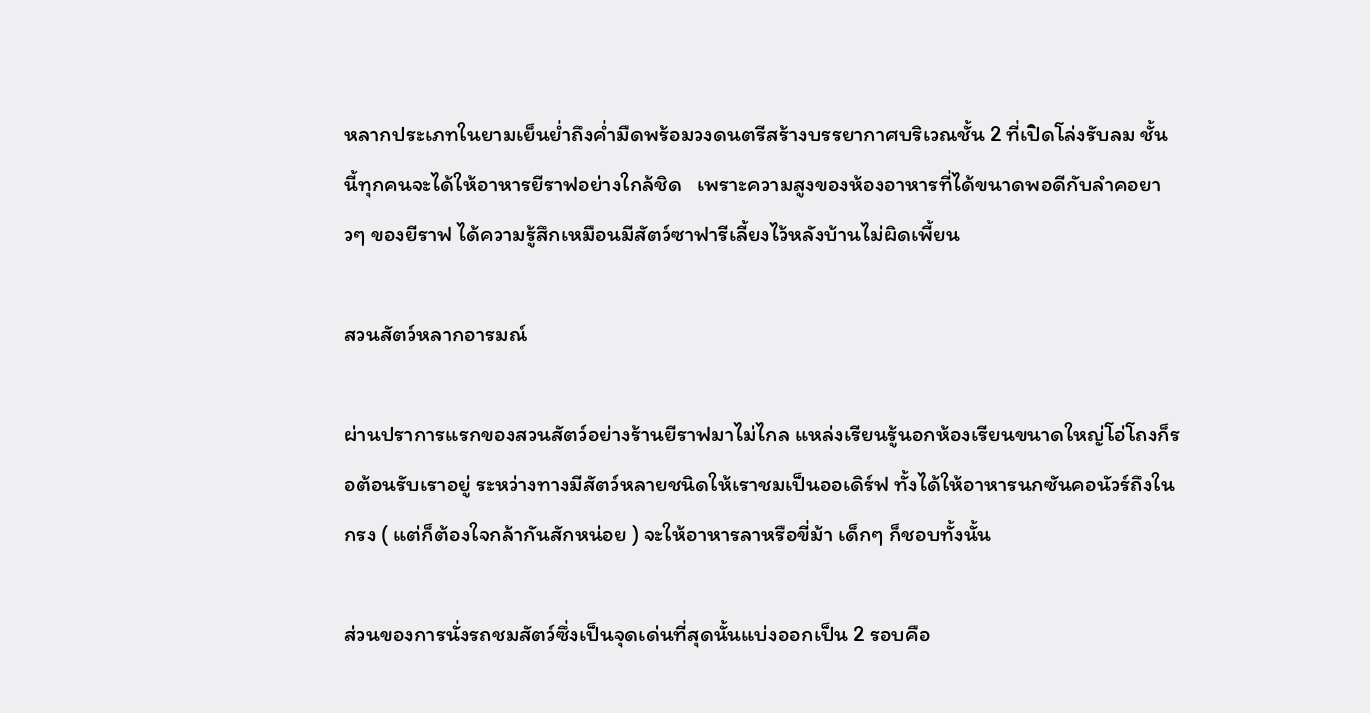หลากประเภทในยามเย็นย่ำถึงค่ำมืดพร้อมวงดนตรีสร้างบรรยากาศบริเวณชั้น 2 ที่เปิดโล่งรับลม ชั้นนี้ทุกคนจะได้ให้อาหารยีราฟอย่างใกล้ชิด   เพราะความสูงของห้องอาหารที่ได้ขนาดพอดีกับลำคอยาวๆ ของยีราฟ ได้ความรู้สึกเหมือนมีสัตว์ซาฟารีเลี้ยงไว้หลังบ้านไม่ผิดเพี้ยน

สวนสัตว์หลากอารมณ์

ผ่านปราการแรกของสวนสัตว์อย่างร้านยีราฟมาไม่ไกล แหล่งเรียนรู้นอกห้องเรียนขนาดใหญ่โอ่โถงก็รอต้อนรับเราอยู่ ระหว่างทางมีสัตว์หลายชนิดให้เราชมเป็นออเดิร์ฟ ทั้งได้ให้อาหารนกซันคอนัวร์ถึงในกรง ( แต่ก็ต้องใจกล้ากันสักหน่อย ) จะให้อาหารลาหรือขี่ม้า เด็กๆ ก็ชอบทั้งนั้น

ส่วนของการนั่งรถชมสัตว์ซึ่งเป็นจุดเด่นที่สุดนั้นแบ่งออกเป็น 2 รอบคือ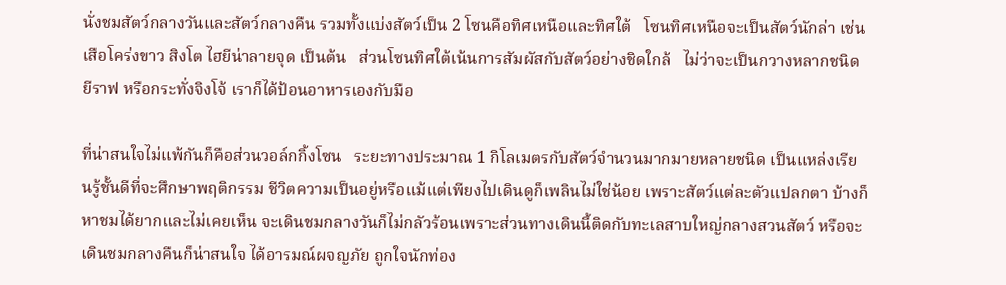นั่งชมสัตว์กลางวันและสัตว์กลางคืน รวมทั้งแบ่งสัตว์เป็น 2 โซนคือทิศเหนือและทิศใต้   โซนทิศเหนือจะเป็นสัตว์นักล่า เช่น เสือโคร่งขาว สิงโต ไฮยีน่าลายจุด เป็นต้น   ส่วนโซนทิศใต้เน้นการสัมผัสกับสัตว์อย่างชิดใกล้   ไม่ว่าจะเป็นกวางหลากชนิด ยีราฟ หรือกระทั่งจิงโจ้ เราก็ได้ป้อนอาหารเองกับมือ

ที่น่าสนใจไม่แพ้กันก็คือส่วนวอล์กกิ้งโซน   ระยะทางประมาณ 1 กิโลเมตรกับสัตว์จำนวนมากมายหลายชนิด เป็นแหล่งเรียนรู้ชั้นดีที่จะศึกษาพฤติกรรม ชีวิตความเป็นอยู่หรือแม้แต่เพียงไปเดินดูก็เพลินไม่ใช่น้อย เพราะสัตว์แต่ละตัวแปลกตา บ้างก็หาชมได้ยากและไม่เคยเห็น จะเดินชมกลางวันก็ไม่กลัวร้อนเพราะส่วนทางเดินนี้ติดกับทะเลสาบใหญ่กลางสวนสัตว์ หรือจะเดินชมกลางคืนก็น่าสนใจ ได้อารมณ์ผจญภัย ถูกใจนักท่อง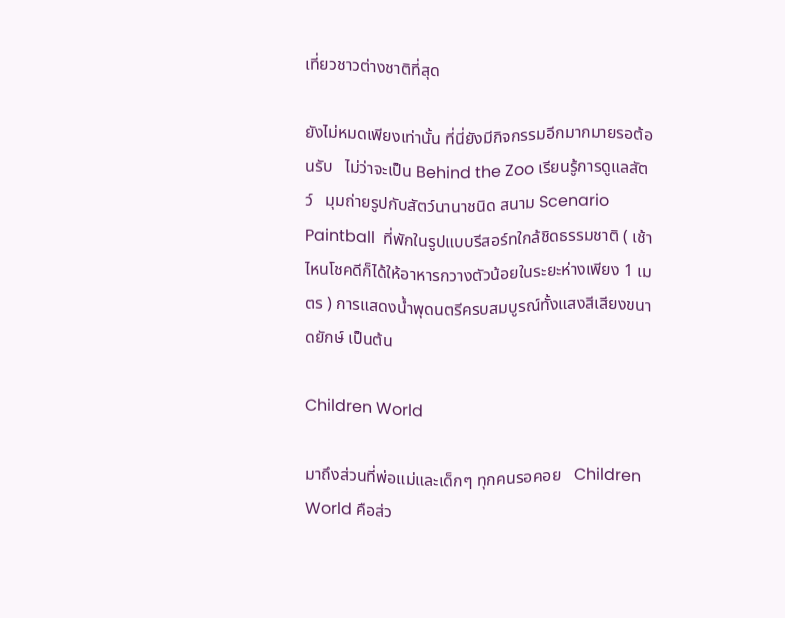เที่ยวชาวต่างชาติที่สุด

ยังไม่หมดเพียงเท่านั้น ที่นี่ยังมีกิจกรรมอีกมากมายรอต้อนรับ   ไม่ว่าจะเป็น Behind the Zoo เรียนรู้การดูแลสัตว์   มุมถ่ายรูปกับสัตว์นานาชนิด สนาม Scenario Paintball  ที่พักในรูปแบบรีสอร์ทใกล้ชิดธรรมชาติ ( เช้าไหนโชคดีก็ได้ให้อาหารกวางตัวน้อยในระยะห่างเพียง 1 เมตร ) การแสดงน้ำพุดนตรีครบสมบูรณ์ทั้งแสงสีเสียงขนาดยักษ์ เป็นต้น

Children World

มาถึงส่วนที่พ่อแม่และเด็กๆ ทุกคนรอคอย   Children World คือส่ว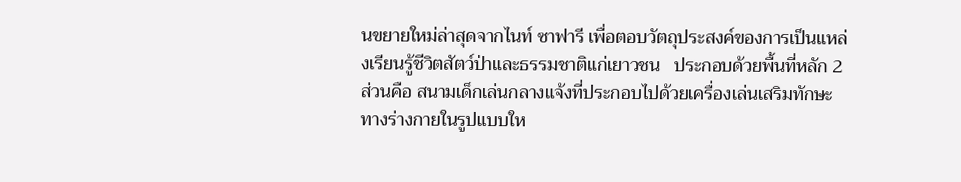นขยายใหม่ล่าสุดจากไนท์ ซาฟารี เพื่อตอบวัตถุประสงค์ของการเป็นแหล่งเรียนรู้ชีวิตสัตว์ป่าและธรรมชาติแก่เยาวชน   ประกอบด้วยพื้นที่หลัก 2 ส่วนคือ สนามเด็กเล่นกลางแจ้งที่ประกอบไปด้วยเครื่องเล่นเสริมทักษะทางร่างกายในรูปแบบให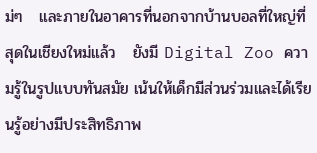ม่ๆ   และภายในอาคารที่นอกจากบ้านบอลที่ใหญ่ที่สุดในเชียงใหม่แล้ว   ยังมี Digital Zoo ความรู้ในรูปแบบทันสมัย เน้นให้เด็กมีส่วนร่วมและได้เรียนรู้อย่างมีประสิทธิภาพ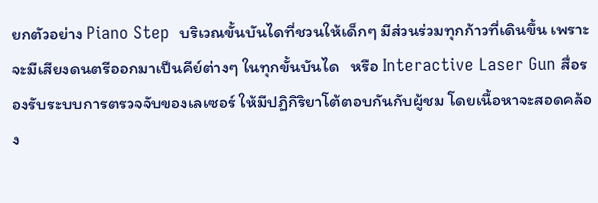ยกตัวอย่าง Piano Step  บริเวณขั้นบันไดที่ชวนให้เด็กๆ มีส่วนร่วมทุกก้าวที่เดินขึ้น เพราะจะมีเสียงดนตรีออกมาเป็นคีย์ต่างๆ ในทุกขั้นบันได   หรือ Interactive Laser Gun สื่อรองรับระบบการตรวจจับของเลเซอร์ ให้มีปฏิกิริยาโต้ตอบกันกับผู้ชม โดยเนื้อหาจะสอดคล้อง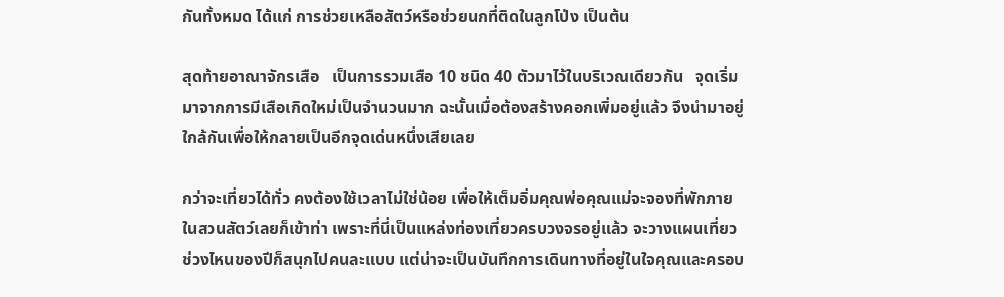กันทั้งหมด ได้แก่ การช่วยเหลือสัตว์หรือช่วยนกที่ติดในลูกโป่ง เป็นต้น

สุดท้ายอาณาจักรเสือ   เป็นการรวมเสือ 10 ชนิด 40 ตัวมาไว้ในบริเวณเดียวกัน   จุดเริ่มมาจากการมีเสือเกิดใหม่เป็นจำนวนมาก ฉะนั้นเมื่อต้องสร้างคอกเพิ่มอยู่แล้ว จึงนำมาอยู่ใกล้กันเพื่อให้กลายเป็นอีกจุดเด่นหนึ่งเสียเลย

กว่าจะเที่ยวได้ทั่ว คงต้องใช้เวลาไม่ใช่น้อย เพื่อให้เต็มอิ่มคุณพ่อคุณแม่จะจองที่พักภายในสวนสัตว์เลยก็เข้าท่า เพราะที่นี่เป็นแหล่งท่องเที่ยวครบวงจรอยู่แล้ว จะวางแผนเที่ยวช่วงไหนของปีก็สนุกไปคนละแบบ แต่น่าจะเป็นบันทึกการเดินทางที่อยู่ในใจคุณและครอบ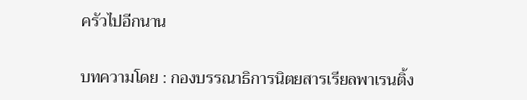ครัวไปอีกนาน

บทความโดย : กองบรรณาธิการนิตยสารเรียลพาเรนติ้ง